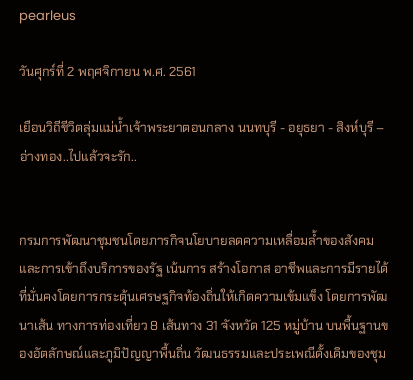pearleus

วันศุกร์ที่ 2 พฤศจิกายน พ.ศ. 2561

เยือนวิถีชีวิตลุ่มแม่น้ำเจ้าพระยาตอนกลาง นนทบุรี - อยุธยา - สิงห์บุรี – อ่างทอง..ไปแล้วจะรัก..


กรมการพัฒนาชุมชนโดยภารกิจนโยบายลดความเหลื่อมล้ำของสังคมและการเข้าถึงบริการของรัฐ เน้นการ สร้างโอกาส อาชีพและการมีรายได้ที่มั่นคงโดยการกระตุ้นเศรษฐกิจท้องถิ่นให้เกิดความเข้มแข็ง โดยการพัฒนาเส้น ทางการท่องเที่ยว 8 เส้นทาง 31 จังหวัด 125 หมู่บ้าน บนพื้นฐานของอัตลักษณ์และภูมิปัญญาพื้นถิ่น วัฒนธรรมและประเพณีดั้งเดิมของชุม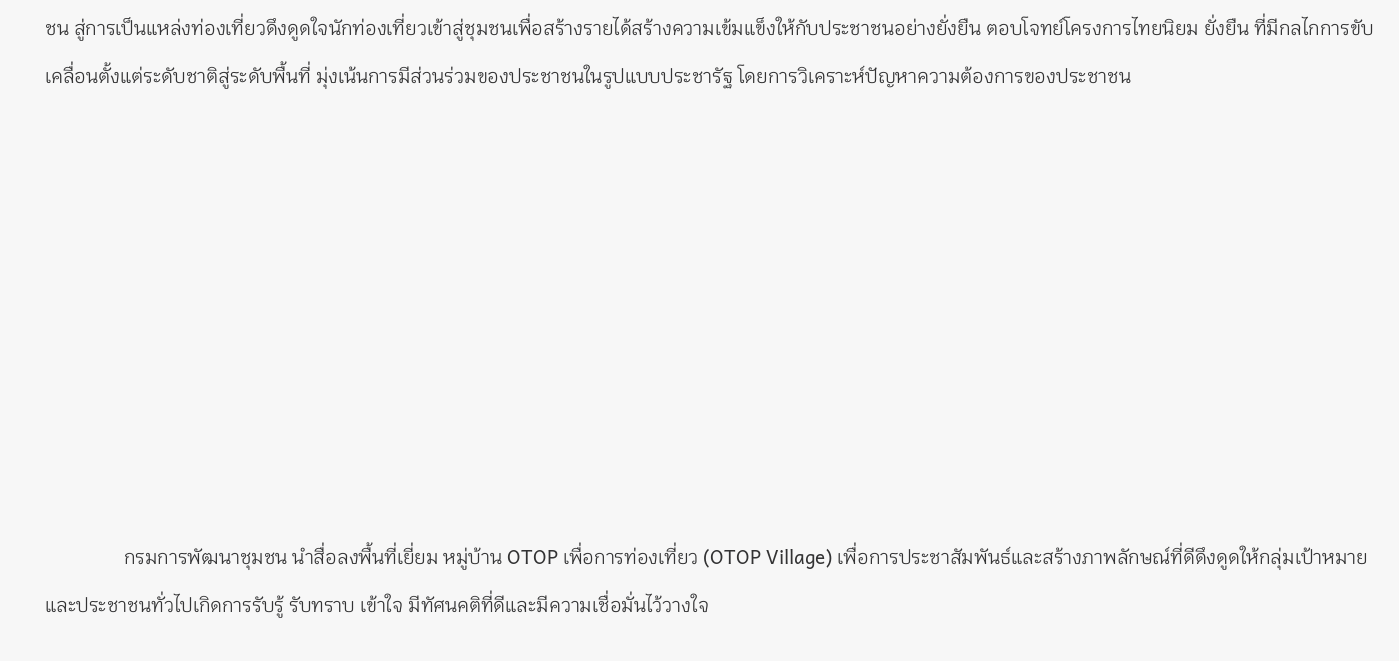ชน สู่การเป็นแหล่งท่องเที่ยวดึงดูดใจนักท่องเที่ยวเข้าสู่ชุมชนเพื่อสร้างรายได้สร้างความเข้มแข็งให้กับประชาชนอย่างยั่งยืน ตอบโจทย์โครงการไทยนิยม ยั่งยืน ที่มีกลไกการขับเคลื่อนตั้งแต่ระดับชาติสู่ระดับพื้นที่ มุ่งเน้นการมีส่วนร่วมของประชาชนในรูปแบบประชารัฐ โดยการวิเคราะห์ปัญหาความต้องการของประชาชน









                กรมการพัฒนาชุมชน นำสื่อลงพื้นที่เยี่ยม หมู่บ้าน OTOP เพื่อการท่องเที่ยว (OTOP Village) เพื่อการประชาสัมพันธ์และสร้างภาพลักษณ์ที่ดีดึงดูดให้กลุ่มเป้าหมายและประชาชนทั่วไปเกิดการรับรู้ รับทราบ เข้าใจ มีทัศนคติที่ดีและมีความเชื่อมั่นไว้วางใจ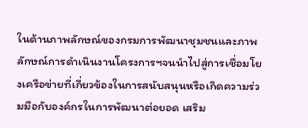ในด้านภาพลักษณ์ของกรมการพัฒนาชุมชนและภาพลักษณ์การดำเนินงานโครงการฯจนนำไปสู่การเชื่อมโยงเครือข่ายที่เกี่ยวข้องในการสนับสนุนหรือเกิดความร่วมมือกับองค์กรในการพัฒนาต่อยอด เสริม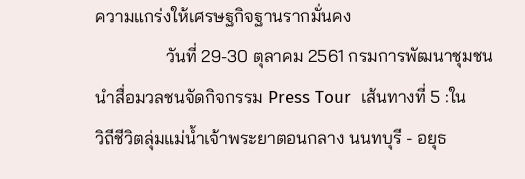ความแกร่งให้เศรษฐกิจฐานรากมั่นคง
                วันที่ 29-30 ตุลาคม 2561 กรมการพัฒนาชุมชน นำสื่อมวลชนจัดกิจกรรม Press Tour  เส้นทางที่ 5 :ใน
วิถีชีวิตลุ่มแม่น้ำเจ้าพระยาตอนกลาง นนทบุรี - อยุธ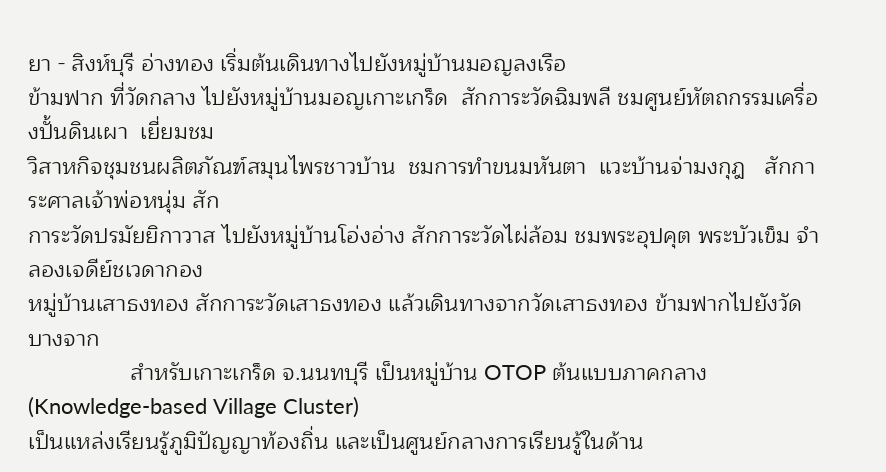ยา - สิงห์บุรี อ่างทอง เริ่มต้นเดินทางไปยังหมู่บ้านมอญลงเรือ
ข้ามฟาก ที่วัดกลาง ไปยังหมู่บ้านมอญเกาะเกร็ด  สักการะวัดฉิมพลี ชมศูนย์หัตถกรรมเครื่องปั้นดินเผา  เยี่ยมชม
วิสาหกิจชุมชนผลิตภัณฑ์สมุนไพรชาวบ้าน  ชมการทำขนมหันตา  แวะบ้านจ่ามงกุฎ   สักการะศาลเจ้าพ่อหนุ่ม สัก
การะวัดปรมัยยิกาวาส ไปยังหมู่บ้านโอ่งอ่าง สักการะวัดไผ่ล้อม ชมพระอุปคุต พระบัวเข็ม จำลองเจดีย์ชเวดากอง
หมู่บ้านเสาธงทอง สักการะวัดเสาธงทอง แล้วเดินทางจากวัดเสาธงทอง ข้ามฟากไปยังวัดบางจาก
                สำหรับเกาะเกร็ด จ.นนทบุรี เป็นหมู่บ้าน OTOP ต้นแบบภาคกลาง (Knowledge-based Village Cluster)
เป็นแหล่งเรียนรู้ภูมิปัญญาท้องถิ่น และเป็นศูนย์กลางการเรียนรู้ในด้าน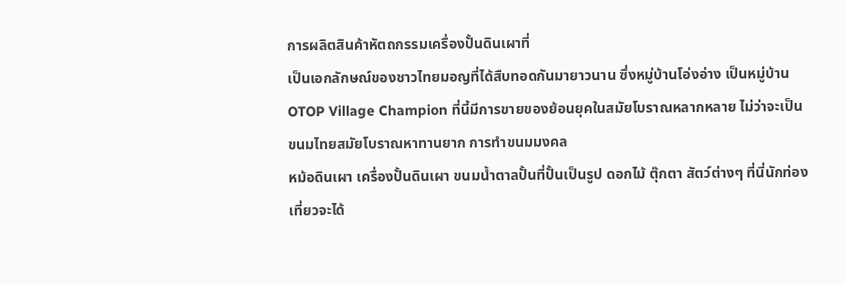การผลิตสินค้าหัตถกรรมเครื่องปั้นดินเผาที่
เป็นเอกลักษณ์ของชาวไทยมอญที่ได้สืบทอดกันมายาวนาน ซึ่งหมู่บ้านโอ่งอ่าง เป็นหมู่บ้าน OTOP Village Champion ที่นี้มีการขายของย้อนยุคในสมัยโบราณหลากหลาย ไม่ว่าจะเป็นขนมไทยสมัยโบราณหาทานยาก การทำขนมมงคล
หม้อดินเผา เครื่องปั้นดินเผา ขนมน้ำตาลปั้นที่ปั้นเป็นรูป ดอกไม้ ตุ๊กตา สัตว์ต่างๆ ที่นี่นักท่องเที่ยวจะได้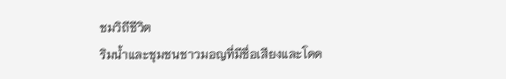ชมวิถีชีวิต
ริมน้ำและชุมชนชาวมอญที่มีชื่อเสียงและโดด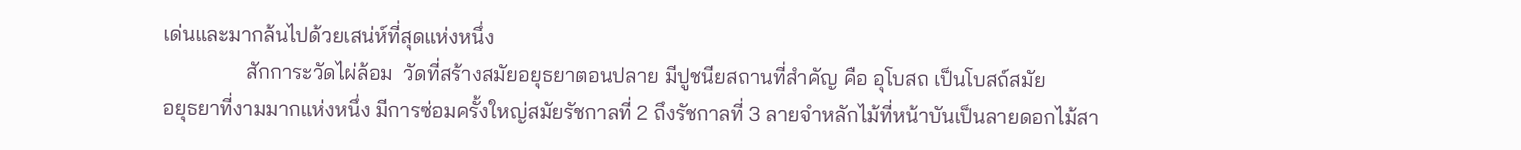เด่นและมากล้นไปด้วยเสน่ห์ที่สุดแห่งหนึ่ง
                สักการะวัดไผ่ล้อม  วัดที่สร้างสมัยอยุธยาตอนปลาย มีปูชนียสถานที่สำคัญ คือ อุโบสถ เป็นโบสถ์สมัย
อยุธยาที่งามมากแห่งหนึ่ง มีการซ่อมครั้งใหญ่สมัยรัชกาลที่ 2 ถึงรัชกาลที่ 3 ลายจำหลักไม้ที่หน้าบันเป็นลายดอกไม้สา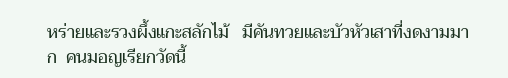หร่ายและรวงผึ้งแกะสลักไม้   มีคันทวยและบัวหัวเสาที่งดงามมาก  คนมอญเรียกวัดนี้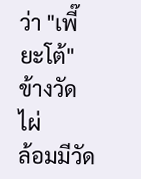ว่า "เพี๊ยะโต้" ข้างวัดไผ่
ล้อมมีวัด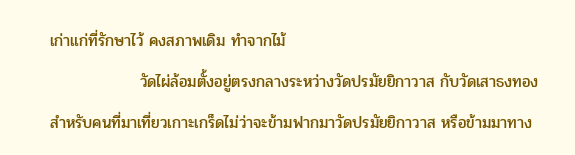เก่าแก่ที่รักษาไว้ คงสภาพเดิม ทำจากไม้
                วัดไผ่ล้อมตั้งอยู่ตรงกลางระหว่างวัดปรมัยยิกาวาส กับวัดเสาธงทอง  สำหรับคนที่มาเที่ยวเกาะเกร็ดไม่ว่าจะข้ามฟากมาวัดปรมัยยิกาวาส หรือข้ามมาทาง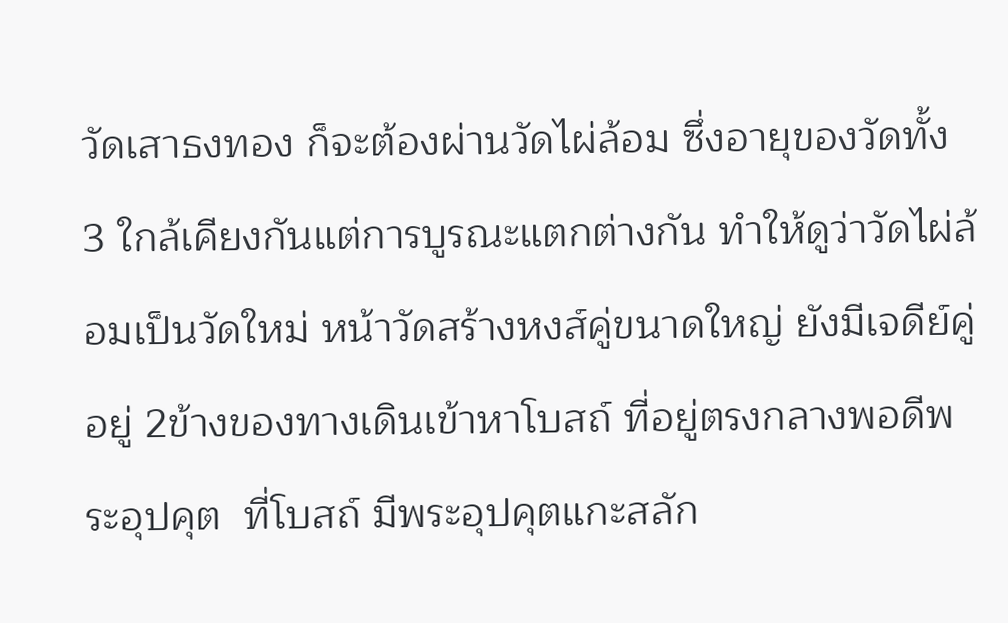วัดเสาธงทอง ก็จะต้องผ่านวัดไผ่ล้อม ซึ่งอายุของวัดทั้ง 3 ใกล้เคียงกันแต่การบูรณะแตกต่างกัน ทำให้ดูว่าวัดไผ่ล้อมเป็นวัดใหม่ หน้าวัดสร้างหงส์คู่ขนาดใหญ่ ยังมีเจดีย์คู่อยู่ 2ข้างของทางเดินเข้าหาโบสถ์ ที่อยู่ตรงกลางพอดีพระอุปคุต  ที่โบสถ์ มีพระอุปคุตแกะสลัก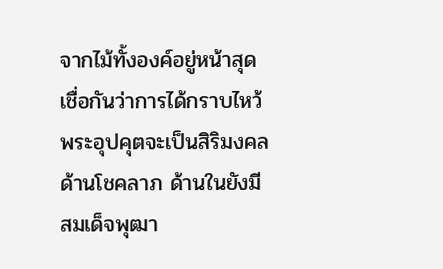จากไม้ทั้งองค์อยู่หน้าสุดเชื่อกันว่าการได้กราบไหว้พระอุปคุตจะเป็นสิริมงคลด้านโชคลาภ ด้านในยังมีสมเด็จพุฒา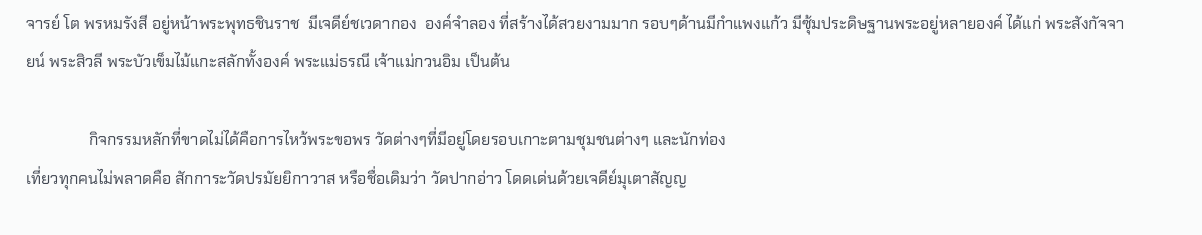จารย์ โต พรหมรังสี อยู่หน้าพระพุทธชินราช  มีเจดีย์ชเวดากอง  องค์จำลอง ที่สร้างได้สวยงามมาก รอบๆด้านมีกำแพงแก้ว มีซุ้มประดิษฐานพระอยู่หลายองค์ ได้แก่ พระสังกัจจายน์ พระสิวลี พระบัวเข็มไม้แกะสลักทั้งองค์ พระแม่ธรณี เจ้าแม่กวนอิม เป็นต้น

                กิจกรรมหลักที่ขาดไม่ได้คือการไหว้พระขอพร วัดต่างๆที่มีอยู่โดยรอบเกาะตามชุมชนต่างๆ และนักท่อง
เที่ยวทุกคนไม่พลาดคือ สักการะวัดปรมัยยิกาวาส หรือชื่อเดิมว่า วัดปากอ่าว โดดเด่นด้วยเจดีย์มุเตาสัญญ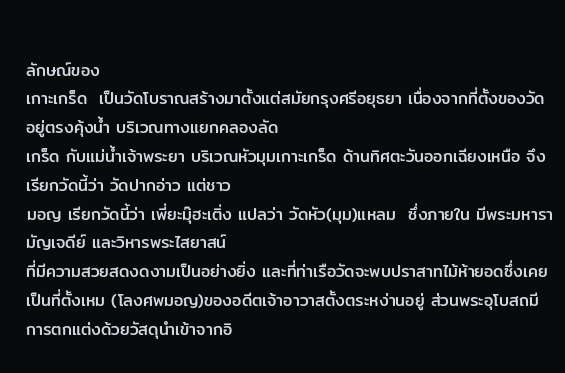ลักษณ์ของ
เกาะเกร็ด  เป็นวัดโบราณสร้างมาตั้งแต่สมัยกรุงศรีอยุธยา เนื่องจากที่ตั้งของวัดอยู่ตรงคุ้งน้ำ บริเวณทางแยกคลองลัด
เกร็ด กับแม่น้ำเจ้าพระยา บริเวณหัวมุมเกาะเกร็ด ด้านทิศตะวันออกเฉียงเหนือ จึงเรียกวัดนี้ว่า วัดปากอ่าว แต่ชาว
มอญ เรียกวัดนี้ว่า เพี่ยะมุ๊ฮะเติ่ง แปลว่า วัดหัว(มุม)แหลม  ซึ่งภายใน มีพระมหารามัญเจดีย์ และวิหารพระไสยาสน์
ที่มีความสวยสดงดงามเป็นอย่างยิ่ง และที่ท่าเรือวัดจะพบปราสาทไม้ห้ายอดซึ่งเคยเป็นที่ตั้งเหม (โลงศพมอญ)ของอดีตเจ้าอาวาสตั้งตระหง่านอยู่ ส่วนพระอุโบสถมีการตกแต่งด้วยวัสดุนำเข้าจากอิ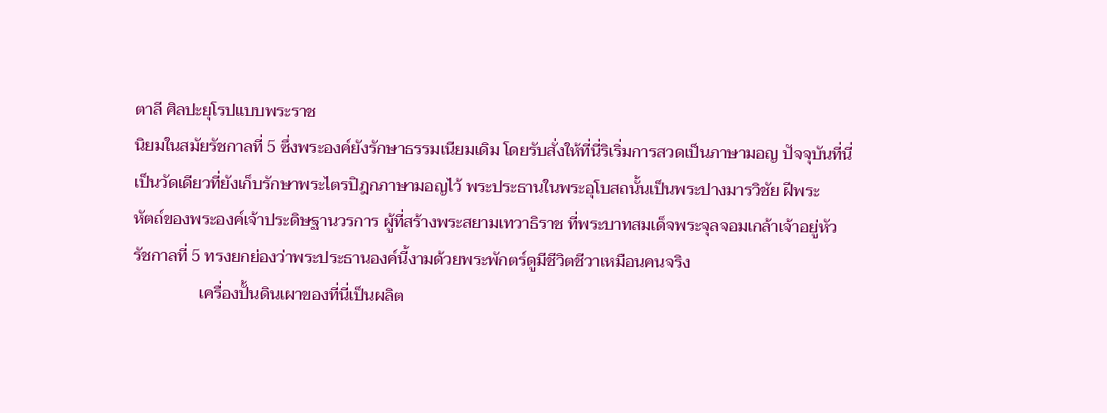ตาลี ศิลปะยุโรปแบบพระราช
นิยมในสมัยรัชกาลที่ 5 ซึ่งพระองค์ยังรักษาธรรมเนียมเดิม โดยรับสั่งให้ที่นี่ริเริ่มการสวดเป็นภาษามอญ ปัจจุบันที่นี่
เป็นวัดเดียวที่ยังเก็บรักษาพระไตรปิฎกภาษามอญไว้ พระประธานในพระอุโบสถนั้นเป็นพระปางมารวิชัย ฝีพระ
หัตถ์ของพระองค์เจ้าประดิษฐานวรการ ผู้ที่สร้างพระสยามเทวาธิราช ที่พระบาทสมเด็จพระจุลจอมเกล้าเจ้าอยู่หัว
รัชกาลที่ 5 ทรงยกย่องว่าพระประธานองค์นี้งามด้วยพระพักตร์ดูมีชีวิตชีวาเหมือนคนจริง
                เครื่องปั้นดินเผาของที่นี่เป็นผลิต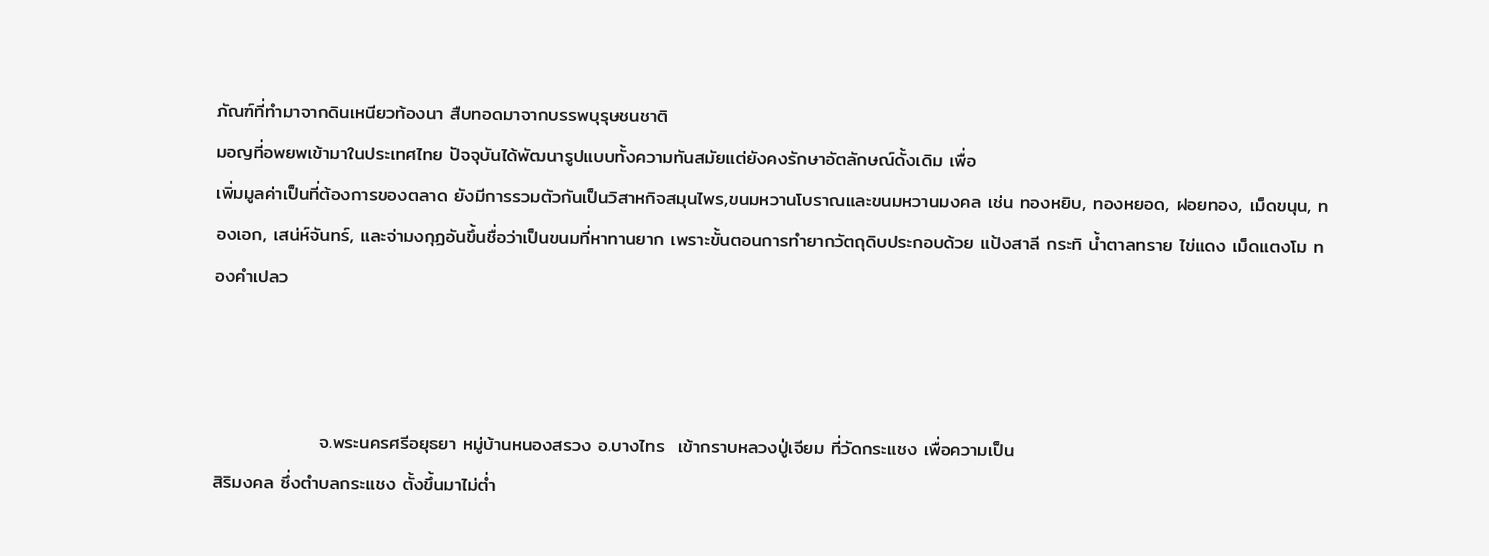ภัณฑ์ที่ทำมาจากดินเหนียวท้องนา สืบทอดมาจากบรรพบุรุษชนชาติ
มอญที่อพยพเข้ามาในประเทศไทย ปัจจุบันได้พัฒนารูปแบบทั้งความทันสมัยแต่ยังคงรักษาอัตลักษณ์ดั้งเดิม เพื่อ
เพิ่มมูลค่าเป็นที่ต้องการของตลาด ยังมีการรวมตัวกันเป็นวิสาหกิจสมุนไพร,ขนมหวานโบราณและขนมหวานมงคล เช่น ทองหยิบ, ทองหยอด, ฝอยทอง, เม็ดขนุน, ทองเอก, เสน่ห์จันทร์, และจ่ามงกุฏอันขึ้นชื่อว่าเป็นขนมที่หาทานยาก เพราะขั้นตอนการทำยากวัตถุดิบประกอบด้วย แป้งสาลี กระทิ น้ำตาลทราย ไข่แดง เม็ดแตงโม ทองคำเปลว



                จ.พระนครศรีอยุธยา หมู่บ้านหนองสรวง อ.บางไทร  เข้ากราบหลวงปู่เจียม ที่วัดกระแชง เพื่อความเป็น
สิริมงคล ซึ่งตำบลกระแชง ตั้งขึ้นมาไม่ต่ำ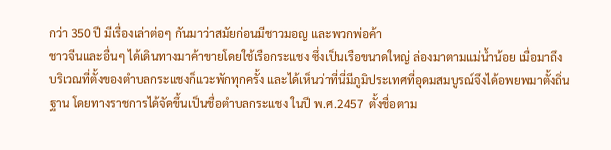กว่า 350 ปี มีเรื่องเล่าต่อๆ กันมาว่าสมัยก่อนมีชาวมอญ และพวกพ่อค้า
ชาวจีนและอื่นๆ ได้เดินทางมาค้าขายโดยใช้เรือกระแชง ซึ่งเป็นเรือขนาดใหญ่ ล่องมาตามแม่น้ำน้อย เมื่อมาถึง
บริเวณที่ตั้งของตำบลกระแชงก็แวะพักทุกครั้ง และได้เห็นว่าที่นี่มีภูมิประเทศที่อุดมสมบูรณ์จึงได้อพยพมาตั้งถิ่น
ฐาน โดยทางราชการได้จัดขึ้นเป็นชื่อตำบลกระแชง ในปี พ.ศ.2457  ตั้งชื่อตาม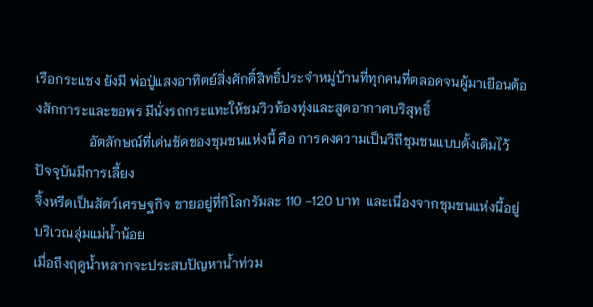เรือกระแชง ยังมี พ่อปู่แสงอาทิตย์สิ่งศักดิ์สิทธิ์ประจำหมู่บ้านที่ทุกคนที่ตลอดจนผู้มาเยือนต้องสักการะและขอพร มีนั่งรถกระแทะให้ชมวิวท้องทุ่งและสูดอากาศบริสุทธิ์
                อัตลักษณ์ที่เด่นชัดของชุมชนแห่งนี้ คือ การคงความเป็นวิถีชุมชนแบบดั้งเดิมไว้ ปัจจุบันมีการเลี้ยง
จิ้งหรีดเป็นสัตว์เศรษฐกิจ ขายอยู่ที่กิโลกรัมละ 110 -120 บาท  และเนื่องจากชุมชนแห่งนี้อยู่บริเวณลุ่มแม่น้ำน้อย
เมื่อถึงฤดูน้ำหลากจะประสบปัญหาน้ำท่วม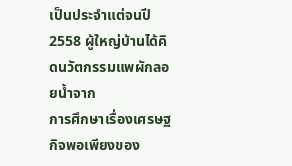เป็นประจำแต่จนปี 2558 ผู้ใหญ่บ้านได้คิดนวัตกรรมแพผักลอยน้ำจาก
การศึกษาเรื่องเศรษฐกิจพอเพียงของ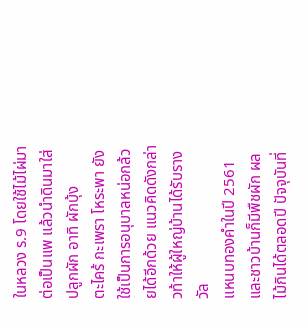ในหลวง ร.9 โดยใช้ไม้ไผ่มาต่อเป็นแพ แล้วนำดินมาใส่ ปลูกผัก อาทิ ผักบุ้ง
ตะไคร้ กะเพรา โหระพา ยังใช้เป็นการอนุบาลหน่อกล้วยได้อีกด้วย แนวคิดดังกล่าวท้าให้ผู้ใหญ่บ้านได้รับรางวัล
แหนบทองคำในปี 2561 และชาวบ้านก็มีพืชผัก ผลไม้กินได้ตลอดปี ปัจจุบันที่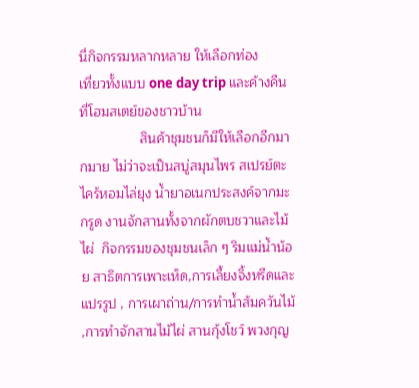นี่กิจกรรมหลากหลาย ให้เลือกท่อง
เที่ยวทั้งแบบ one day trip และค้างคืนที่โฮมสเตย์ของชาวบ้าน
                สินค้าชุมชนก็มีให้เลือกอีกมากมาย ไม่ว่าจะเป็นสบู่สมุนไพร สเปรย์ตะไคร้หอมไล่ยุง น้ำยาอเนกประสงค์จากมะกรูด งานจักสานทั้งจากผักตบชวาและไม้ไผ่  กิจกรรมของชุมชนเล็ก ๆ ริมแม่น้ำน้อย สาธิตการเพาะเห็ด,การเลี้ยงจิ้งหรีดและแปรรูป , การเผาถ่าน/การทำน้ำส้มควันไม้ ,การทำจักสานไม้ไผ่ สานกุ้งโชว์ พวงกุญ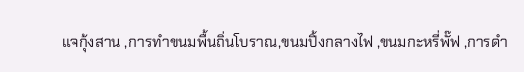แจกุ้งสาน ,การทำขนมพื้นถิ่นโบราณ,ขนมปิ้งกลางไฟ ,ขนมกะหรี่พั๊ฟ ,การดำ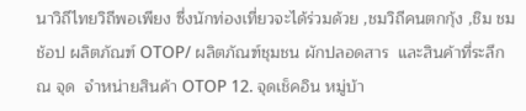นาวิถีไทยวิถีพอเพียง ซึ่งนักท่องเที่ยวจะได้ร่วมด้วย ,ชมวิถีคนตกกุ้ง ,ชิม ชม ช้อป ผลิตภัณฑ์ OTOP/ ผลิตภัณฑ์ชุมชน ผักปลอดสาร  และสินค้าที่ระลึก ณ จุด  จำหน่ายสินค้า OTOP 12. จุดเช็คอิน หมู่บ้า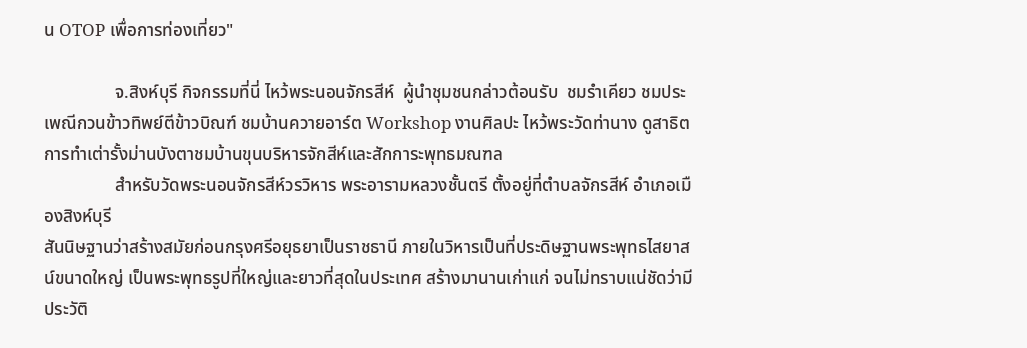น OTOP เพื่อการท่องเที่ยว"

                จ.สิงห์บุรี กิจกรรมที่นี่ ไหว้พระนอนจักรสีห์  ผู้นำชุมชนกล่าวต้อนรับ  ชมรำเคียว ชมประเพณีกวนข้าวทิพย์ตีข้าวบิณฑ์ ชมบ้านควายอาร์ต Workshop งานศิลปะ ไหว้พระวัดท่านาง ดูสาธิตการทำเต่ารั้งม่านบังตาชมบ้านขุนบริหารจักสีห์และสักการะพุทธมณฑล
                สำหรับวัดพระนอนจักรสีห์วรวิหาร พระอารามหลวงชั้นตรี ตั้งอยู่ที่ตำบลจักรสีห์ อำเภอเมืองสิงห์บุรี
สันนิษฐานว่าสร้างสมัยก่อนกรุงศรีอยุธยาเป็นราชธานี ภายในวิหารเป็นที่ประดิษฐานพระพุทธไสยาสน์ขนาดใหญ่ เป็นพระพุทธรูปที่ใหญ่และยาวที่สุดในประเทศ สร้างมานานเก่าแก่ จนไม่ทราบแน่ชัดว่ามีประวัติ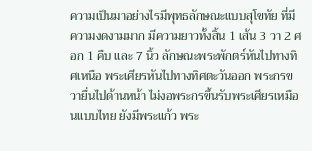ความเป็นมาอย่างไรมีพุทธลักษณะแบบสุโขทัย ที่มีความงดงามมาก มีความยาวทั้งสิ้น 1 เส้น 3 วา 2 ศอก 1 คืบ และ 7 นิ้ว ลักษณะพระพักตร์หันไปทางทิศเหนือ พระเศียรหันไปทางทิศตะวันออก พระกรขวายื่นไปด้านหน้า ไม่งอพระกรขึ้นรับพระเศียรเหมือนแบบไทย ยังมีพระแก้ว พระ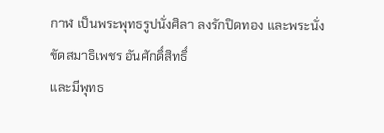กาฬ เป็นพระพุทธรูปนั่งศิลา ลงรักปิดทอง และพระนั่งขัดสมาธิเพชร อันศักดิ์สิทธิ์
และมีพุทธ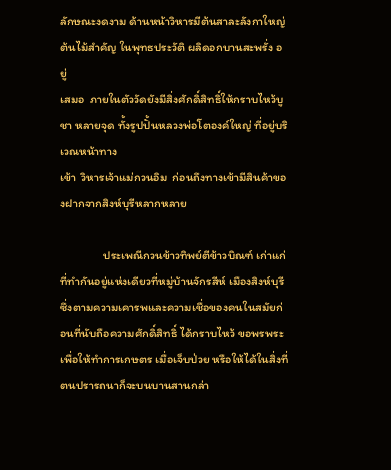ลักษณะงดงาม ด้านหน้าวิหารมีต้นสาละลังกาใหญ่ ต้นไม้สำคัญ ในพุทธประวัติ ผลิดอกบานสะพรั่ง อยู่
เสมอ  ภายในตัววัดยังมีสิ่งศักดิ์สิทธิ์ให้กราบไหว้บูชา หลายจุด ทั้งรูปปั้นหลวงพ่อโตองค์ใหญ่ ที่อยู่บริเวณหน้าทาง
เข้า  วิหารเจ้าแม่กวนอิม  ก่อนถึงทางเข้ามีสินค้าของฝากจากสิงห์บุรีหลากหลาย

                ประเพณีกวนข้าวทิพย์ตีข้าวบิณฑ์ เก่าแก่ที่ทำกันอยู่แห่งเดียวที่หมู่บ้านจักรสีห์ เมืองสิงห์บุรี ซึ่งตามความเคารพและความเชื่อของคนในสมัยก่อนที่นับถือความศักดิ์สิทธิ์ ได้กราบไหว้ ขอพรพระเพื่อให้ทำการเกษตร เมื่อเจ็บป่วย หรือให้ได้ในสิ่งที่ตนปรารถนาก็จะบนบานสานกล่า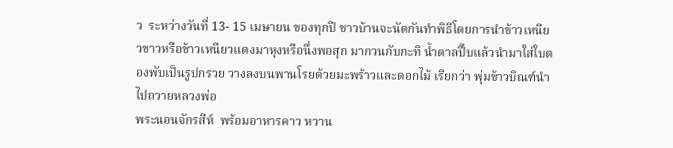ว  ระหว่างวันที่ 13- 15 เมษายน ของทุกปี ชาวบ้านจะนัดกันทำพิธีโดยการนำข้าวเหนียวขาวหรือข้าวเหนียวแดงมาหุงหรือนึ่งพอสุก มากวนกับกะทิ น้ำตาลปี๊บแล้วนำมาใส่ใบตองพับเป็นรูปกรวย วางลงบนพานโรยด้วยมะพร้าวและดอกไม้ เรียกว่า พุ่มข้าวบิณฑ์นำไปถวายหลวงพ่อ
พระนอนจักรสีห์  พร้อมอาหารคาว หวาน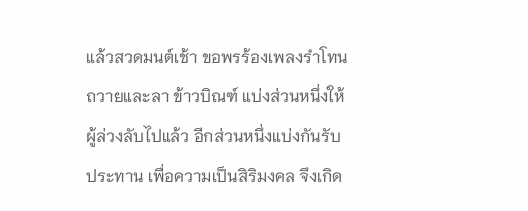แล้วสวดมนต์เช้า ขอพรร้องเพลงรำโทนถวายและลา ข้าวบิณฑ์ แบ่งส่วนหนึ่งให้ผู้ล่วงลับไปแล้ว อีกส่วนหนึ่งแบ่งกันรับประทาน เพื่อความเป็นสิริมงคล จึงเกิด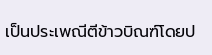เป็นประเพณีตีข้าวบิณฑ์โดยป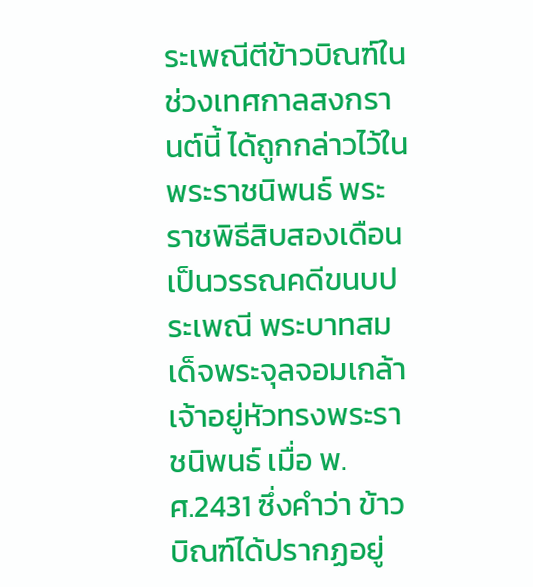ระเพณีตีข้าวบิณฑ์ในช่วงเทศกาลสงกรานต์นี้ ได้ถูกกล่าวไว้ในพระราชนิพนธ์ พระราชพิธีสิบสองเดือนเป็นวรรณคดีขนบประเพณี พระบาทสมเด็จพระจุลจอมเกล้าเจ้าอยู่หัวทรงพระราชนิพนธ์ เมื่อ พ.ศ.2431 ซึ่งคำว่า ข้าวบิณฑ์ได้ปรากฏอยู่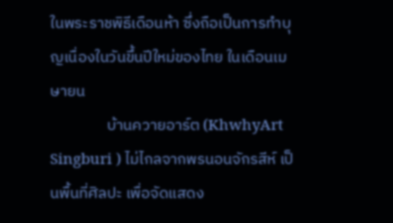ในพระราชพิธีเดือนห้า ซึ่งถือเป็นการทำบุญเนื่องในวันขึ้นปีใหม่ของไทย ในเดือนเมษายน
                บ้านควายอาร์ต (KhwhyArt Singburi ) ไม่ไกลจากพรนอนจักรสีห์ เป็นพื้นที่ศิลปะ เพื่อจัดแสดง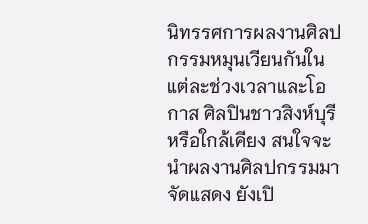นิทรรศการผลงานศิลปกรรมหมุนเวียนกันในแต่ละช่วงเวลาและโอกาส ศิลปินชาวสิงห์บุรีหรือใกล้เคียง สนใจจะนำผลงานศิลปกรรมมาจัดแสดง ยังเปิ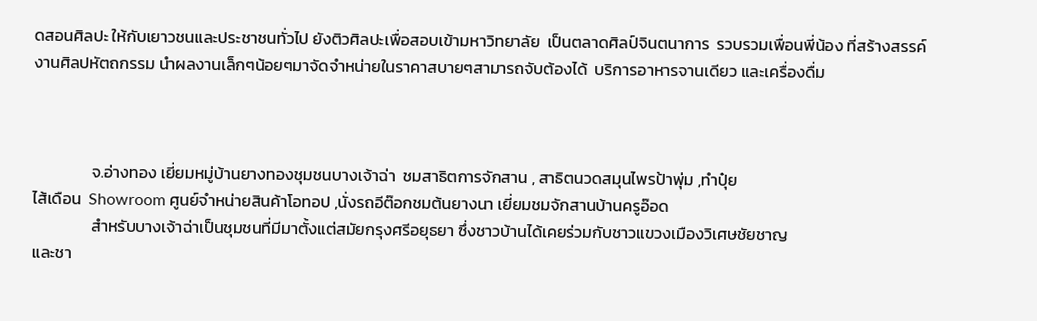ดสอนศิลปะ ให้กับเยาวชนและประชาชนทั่วไป ยังติวศิลปะเพื่อสอบเข้ามหาวิทยาลัย  เป็นตลาดศิลป์จินตนาการ  รวบรวมเพื่อนพี่น้อง ที่สร้างสรรค์งานศิลปหัตถกรรม นำผลงานเล็กๆน้อยๆมาจัดจำหน่ายในราคาสบายๆสามารถจับต้องได้  บริการอาหารจานเดียว และเครื่องดื่ม



                จ.อ่างทอง เยี่ยมหมู่บ้านยางทองชุมชนบางเจ้าฉ่า  ชมสาธิตการจักสาน , สาธิตนวดสมุนไพรป้าพุ่ม ,ทำปุ๋ย
ไส้เดือน  Showroom ศูนย์จำหน่ายสินค้าโอทอป ,นั่งรถอีต๊อกชมต้นยางนา เยี่ยมชมจักสานบ้านครูอ๊อด
                สำหรับบางเจ้าฉ่าเป็นชุมชนที่มีมาตั้งแต่สมัยกรุงศรีอยุธยา ซึ่งชาวบ้านได้เคยร่วมกับชาวแขวงเมืองวิเศษชัยชาญ
และชา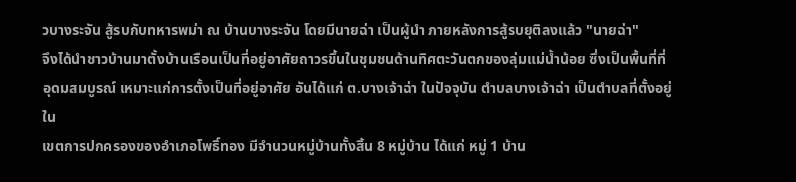วบางระจัน สู้รบกับทหารพม่า ณ บ้านบางระจัน โดยมีนายฉ่า เป็นผู้นำ ภายหลังการสู้รบยุติลงแล้ว "นายฉ่า"
จึงได้นำชาวบ้านมาตั้งบ้านเรือนเป็นที่อยู่อาศัยถาวรขึ้นในชุมชนด้านทิศตะวันตกของลุ่มแม่น้ำน้อย ซึ่งเป็นพื้นที่ที่
อุดมสมบูรณ์ เหมาะแก่การตั้งเป็นที่อยู่อาศัย อันได้แก่ ต.บางเจ้าฉ่า ในปัจจุบัน ตำบลบางเจ้าฉ่า เป็นตำบลที่ตั้งอยู่ใน
เขตการปกครองของอำเภอโพธิ์ทอง มีจำนวนหมู่บ้านทั้งสิ้น 8 หมู่บ้าน ได้แก่ หมู่ 1 บ้าน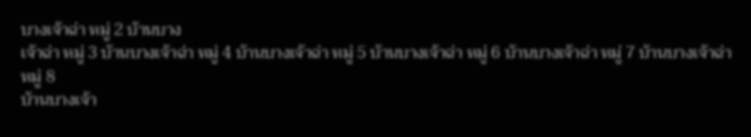บางเจ้าฉ่า หมู่ 2 บ้านบาง
เจ้าฉ่า หมู่ 3 บ้านบางเจ้าฉ่า หมู่ 4 บ้านบางเจ้าฉ่า หมู่ 5 บ้านบางเจ้าฉ่า หมู่ 6 บ้านบางเจ้าฉ่า หมู่ 7 บ้านบางเจ้าฉ่า หมู่ 8
บ้านบางเจ้า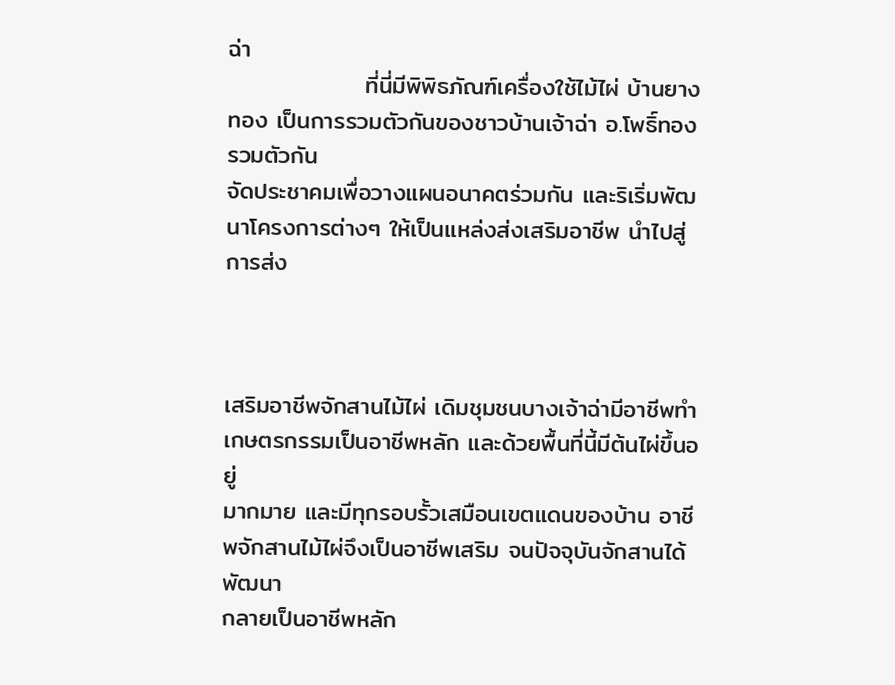ฉ่า
                ที่นี่มีพิพิธภัณฑ์เครื่องใช้ไม้ไผ่ บ้านยางทอง เป็นการรวมตัวกันของชาวบ้านเจ้าฉ่า อ.โพธิ์ทอง รวมตัวกัน
จัดประชาคมเพื่อวางแผนอนาคตร่วมกัน และริเริ่มพัฒนาโครงการต่างๆ ให้เป็นแหล่งส่งเสริมอาชีพ นำไปสู่การส่ง



เสริมอาชีพจักสานไม้ไผ่ เดิมชุมชนบางเจ้าฉ่ามีอาชีพทำเกษตรกรรมเป็นอาชีพหลัก และด้วยพื้นที่นี้มีต้นไผ่ขึ้นอยู่
มากมาย และมีทุกรอบรั้วเสมือนเขตแดนของบ้าน อาชีพจักสานไม้ไผ่จึงเป็นอาชีพเสริม จนปัจจุบันจักสานได้พัฒนา
กลายเป็นอาชีพหลัก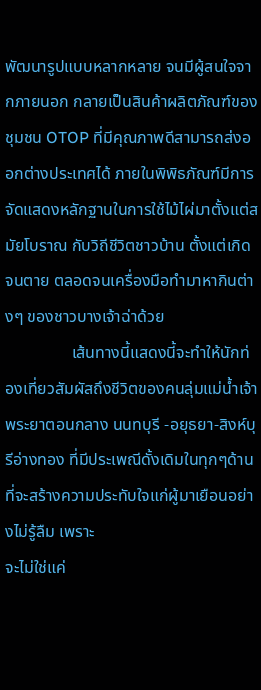พัฒนารูปแบบหลากหลาย จนมีผู้สนใจจากภายนอก กลายเป็นสินค้าผลิตภัณฑ์ของชุมชน OTOP ที่มีคุณภาพดีสามารถส่งออกต่างประเทศได้ ภายในพิพิธภัณฑ์มีการจัดแสดงหลักฐานในการใช้ไม้ไผ่มาตั้งแต่สมัยโบราณ กับวิถีชีวิตชาวบ้าน ตั้งแต่เกิดจนตาย ตลอดจนเครื่องมือทำมาหากินต่างๆ ของชาวบางเจ้าฉ่าด้วย
                เส้นทางนี้แสดงนี้จะทำให้นักท่องเที่ยวสัมผัสถึงชีวิตของคนลุ่มแม่น้ำเจ้าพระยาตอนกลาง นนทบุรี -อยุธยา-สิงห์บุรีอ่างทอง ที่มีประเพณีดั้งเดิมในทุกๆด้านที่จะสร้างความประทับใจแก่ผู้มาเยือนอย่างไม่รู้ลืม เพราะ
จะไม่ใช่แค่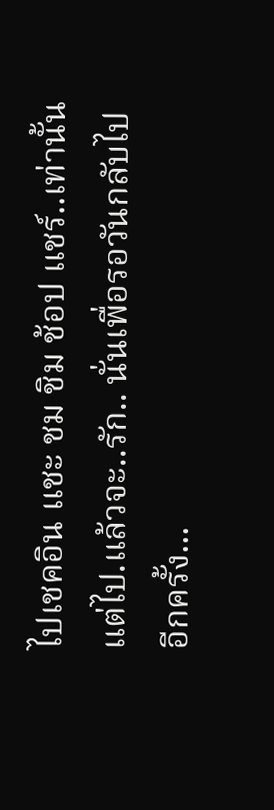ไปเชคอิน แชะ ชม ชิม ช้อป แชร์..เท่านั้นแต่ไป.แล้วจะ..รัก.. นั่นเพื่อรอวันกลับไปอีกครั้ง...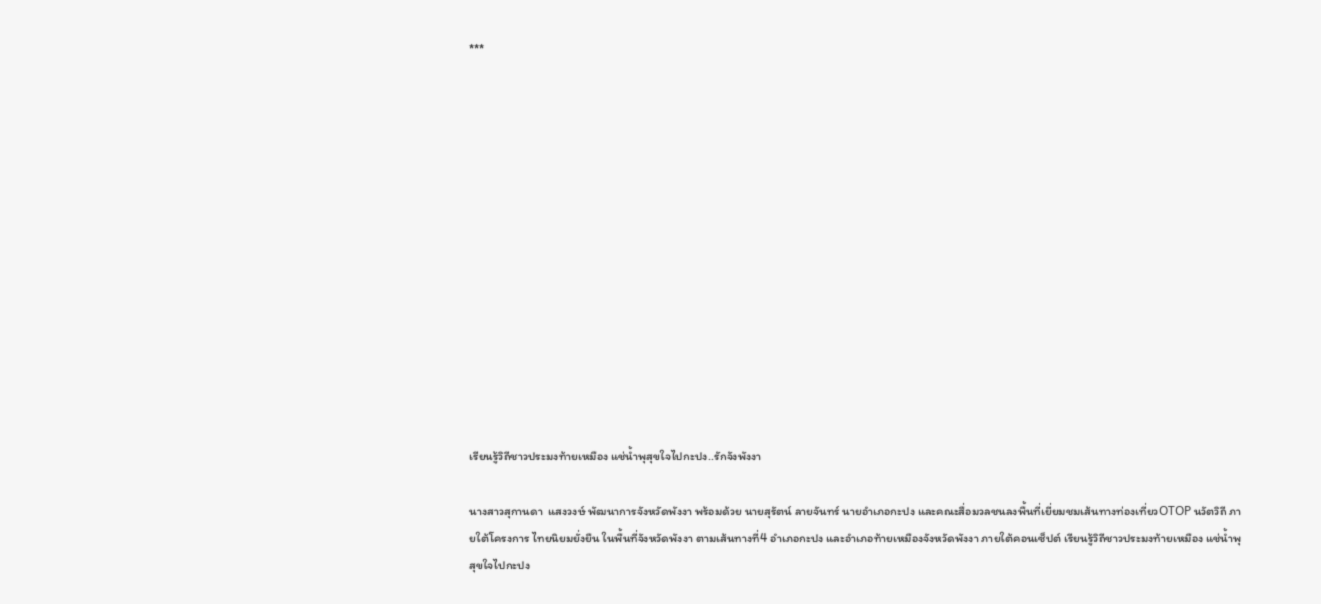***














เรียนรู้วิถีชาวประมงท้ายเหมือง แช่น้ำพุสุขใจไปกะปง..รักจังพังงา

นางสาวสุกานดา  แสงวงษ์ พัฒนาการจังหวัดพังงา พร้อมด้วย นายสุรัตน์ ลายจันทร์ นายอำเภอกะปง และคณะสื่อมวลชนลงพื้นที่เยี่ยมชมเส้นทางท่องเที่ยวOTOP นวัตวิถี ภายใต้โครงการ ไทยนิยมยั่งยืน ในพื้นที่จังหวัดพังงา ตามเส้นทางที่4 อำเภอกะปง และอำเภอท้ายเหมืองจังหวัดพังงา ภายใต้คอนเซ็ปต์ เรียนรู้วิถีชาวประมงท้ายเหมือง แช่น้ำพุสุขใจไปกะปง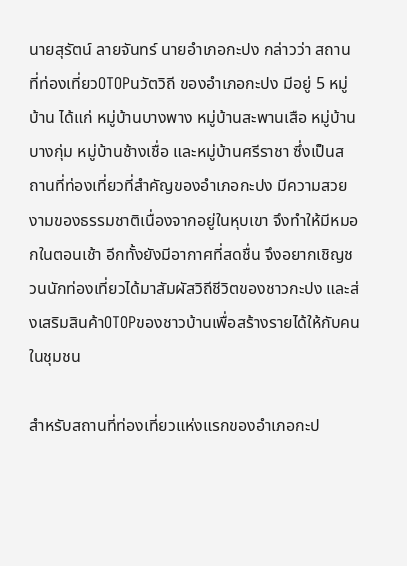นายสุรัตน์ ลายจันทร์ นายอำเภอกะปง กล่าวว่า สถานที่ท่องเที่ยวOTOPนวัตวิถี ของอำเภอกะปง มีอยู่ 5 หมู่บ้าน ได้แก่ หมู่บ้านบางพาง หมู่บ้านสะพานเสือ หมู่บ้านบางกุ่ม หมู่บ้านช้างเชื่อ และหมู่บ้านศรีราชา ซึ่งเป็นสถานที่ท่องเที่ยวที่สำคัญของอำเภอกะปง มีความสวยงามของธรรมชาติเนื่องจากอยู่ในหุบเขา จึงทำให้มีหมอกในตอนเช้า อีกทั้งยังมีอากาศที่สดชื่น จึงอยากเชิญชวนนักท่องเที่ยวได้มาสัมผัสวิถีชีวิตของชาวกะปง และส่งเสริมสินค้าOTOPของชาวบ้านเพื่อสร้างรายได้ให้กับคนในชุมชน

สำหรับสถานที่ท่องเที่ยวแห่งแรกของอำเภอกะป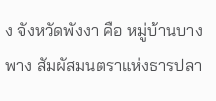ง จังหวัดพังงา คือ หมู่บ้านบางพาง สัมผัสมนตราแห่งธารปลา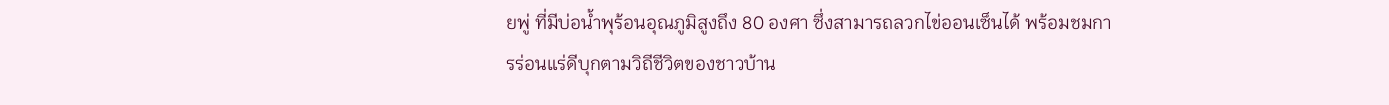ยพู่ ที่มีบ่อน้ำพุร้อนอุณภูมิสูงถึง 80 องศา ซึ่งสามารถลวกไข่ออนเซ็นได้ พร้อมชมการร่อนแร่ดีบุกตามวิถีชีวิตของชาวบ้าน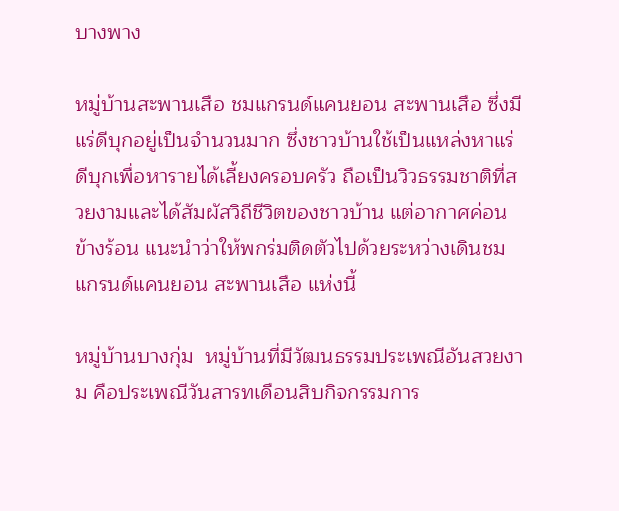บางพาง

หมู่บ้านสะพานเสือ ชมแกรนด์แคนยอน สะพานเสือ ซึ่งมีแร่ดีบุกอยู่เป็นจำนวนมาก ซึ่งชาวบ้านใช้เป็นแหล่งหาแร่ดีบุกเพื่อหารายได้เลี้ยงครอบครัว ถือเป็นวิวธรรมชาติที่สวยงามและได้สัมผัสวิถีชีวิตของชาวบ้าน แต่อากาศค่อนข้างร้อน แนะนำว่าให้พกร่มติดตัวไปด้วยระหว่างเดินชม แกรนด์แคนยอน สะพานเสือ แห่งนี้

หมู่บ้านบางกุ่ม  หมู่บ้านที่มีวัฒนธรรมประเพณีอันสวยงาม คือประเพณีวันสารทเดือนสิบกิจกรรมการ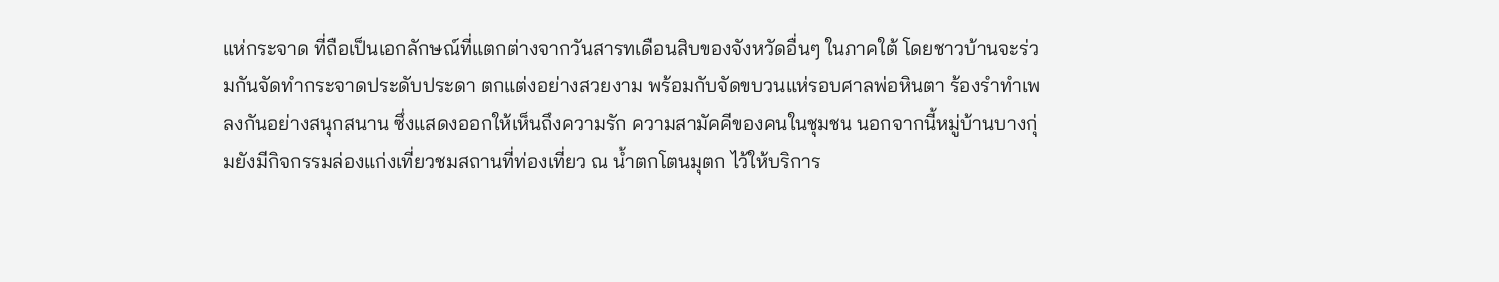แห่กระจาด ที่ถือเป็นเอกลักษณ์ที่แตกต่างจากวันสารทเดือนสิบของจังหวัดอื่นๆ ในภาคใต้ โดยชาวบ้านจะร่วมกันจัดทำกระจาดประดับประดา ตกแต่งอย่างสวยงาม พร้อมกับจัดขบวนแห่รอบศาลพ่อหินตา ร้องรำทำเพลงกันอย่างสนุกสนาน ซึ่งแสดงออกให้เห็นถึงความรัก ความสามัคคีของคนในชุมชน นอกจากนี้หมู่บ้านบางกุ่มยังมีกิจกรรมล่องแก่งเที่ยวชมสถานที่ท่องเที่ยว ณ น้ำตกโตนมุตก ไว้ให้บริการ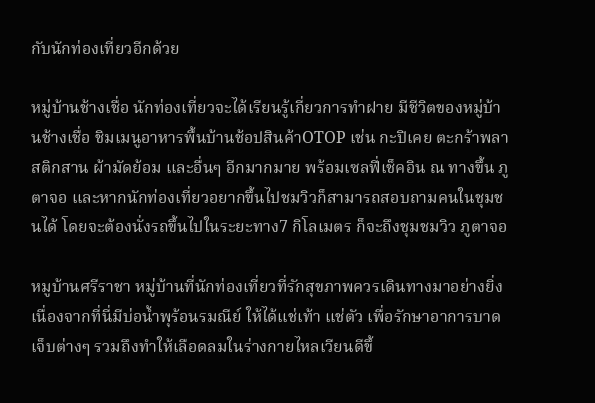กับนักท่องเที่ยวอีกด้วย

หมู่บ้านช้างเชื่อ นักท่องเที่ยวจะได้เรียนรู้เกี่ยวการทำฝาย มีชีวิตของหมู่บ้านช้างเชื่อ ชิมเมนูอาหารพื้นบ้านช้อปสินค้าOTOP เช่น กะปิเคย ตะกร้าพลาสติกสาน ผ้ามัดย้อม และอื่นๆ อีกมากมาย พร้อมเซลฟี่เช็คอิน ณ ทางขึ้น ภูตาจอ และหากนักท่องเที่ยวอยากขึ้นไปชมวิวก็สามารถสอบถามคนในชุมชนได้ โดยจะต้องนั่งรถขึ้นไปในระยะทาง7 กิโลเมตร ก็จะถึงชุมชมวิว ภูตาจอ

หมูบ้านศรีราชา หมู่บ้านที่นักท่องเที่ยวที่รักสุขภาพควรเดินทางมาอย่างยิ่ง  เนื่องจากที่นี่มีบ่อน้ำพุร้อนรมณีย์ ให้ได้แช่เท้า แช่ตัว เพื่อรักษาอาการบาดเจ็บต่างๆ รวมถึงทำให้เลือดลมในร่างกายไหลเวียนดีขึ้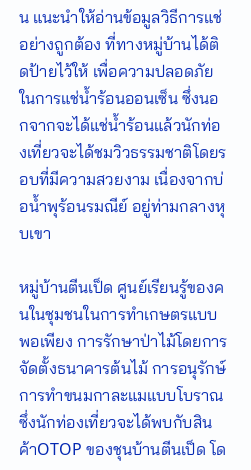น แนะนำให้อ่านข้อมูลวิธีการแช่อย่างถูกต้อง ที่ทางหมู่บ้านได้ติดป้ายไว้ให้ เพื่อความปลอดภัยในการแช่น้ำร้อนออนเซ็น ซึ่งนอกจากจะได้แช่น้ำร้อนแล้วนักท่องเที่ยวจะได้ชมวิวธรรมชาติโดยรอบที่มีความสวยงาม เนื่องจากบ่อน้ำพุร้อนรมณีย์ อยู่ท่ามกลางหุบเขา

หมู่บ้านตีนเป็ด ศูนย์เรียนรู้ของคนในชุมชนในการทำเกษตรแบบพอเพียง การรักษาป่าไม้โดยการจัดตั้งธนาคารต้นไม้ การอนุรักษ์การทำขนมกาละแมแบบโบราณ ซึ่งนักท่องเที่ยวจะได้พบกับสินค้าOTOP ของชุนบ้านตีนเป็ด โด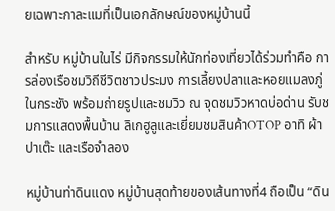ยเฉพาะกาละแมที่เป็นเอกลักษณ์ของหมู่บ้านนี้

สำหรับ หมู่บ้านในไร่ มีกิจกรรมให้นักท่องเที่ยวได้ร่วมทำคือ การล่องเรือชมวิถีชีวิตชาวประมง การเลี้ยงปลาและหอยแมลงภู่ในกระชัง พร้อมถ่ายรูปและชมวิว ณ จุดชมวิวหาดบ่อด่าน รับชมการแสดงพื้นบ้าน ลิเกฮูลูและเยี่ยมชมสินค้าOTOP อาทิ ผ้าปาเต๊ะ และเรือจำลอง

หมู่บ้านท่าดินแดง หมู่บ้านสุดท้ายของเส้นทางที่4 ถือเป็น “ดิน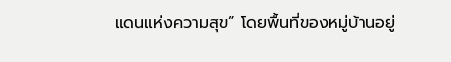แดนแห่งความสุข” โดยพื้นที่ของหมู่บ้านอยู่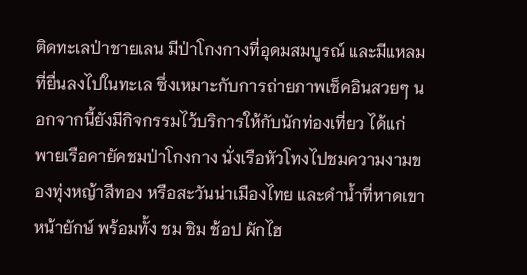ติดทะเลป่าชายเลน มีป่าโกงกางที่อุดมสมบูรณ์ และมีแหลมที่ยื่นลงไปในทะเล ซึ่งเหมาะกับการถ่ายภาพเช็คอินสวยๆ นอกจากนี้ยังมีกิจกรรมไว้บริการให้กับนักท่องเที่ยว ได้แก่ พายเรือคายัคชมป่าโกงกาง นั่งเรือหัวโทงไปชมความงามของทุ่งหญ้าสีทอง หรือสะวันน่าเมืองไทย และดำน้ำที่หาดเขาหน้ายักษ์ พร้อมทั้ง ชม ชิม ช้อป ผักไฮ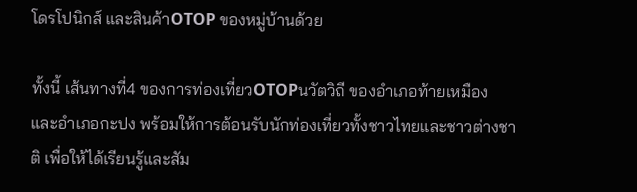โดรโปนิกส์ และสินค้าOTOP ของหมู่บ้านด้วย

ทั้งนี้ เส้นทางที่4 ของการท่องเที่ยวOTOPนวัตวิถี ของอำเภอท้ายเหมือง และอำเภอกะปง พร้อมให้การต้อนรับนักท่องเที่ยวทั้งชาวไทยและชาวต่างชาติ เพื่อให้ได้เรียนรู้และสัม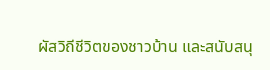ผัสวิถีชีวิตของชาวบ้าน และสนับสนุ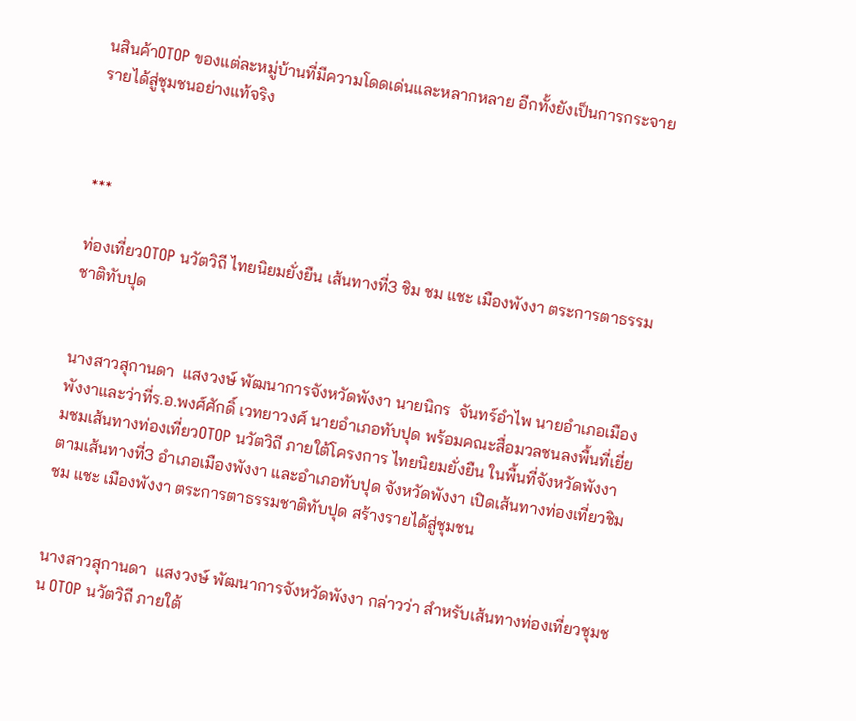นสินค้าOTOP ของแต่ละหมู่บ้านที่มีความโดดเด่นและหลากหลาย อีกทั้งยังเป็นการกระจายรายได้สู่ชุมชนอย่างแท้จริง



***

ท่องเที่ยวOTOP นวัตวิถี ไทยนิยมยั่งยืน เส้นทางที่3 ชิม ชม แชะ เมืองพังงา ตระการตาธรรมชาติทับปุด


นางสาวสุกานดา  แสงวงษ์ พัฒนาการจังหวัดพังงา นายนิกร  จันทร์อำไพ นายอำเภอเมืองพังงาและว่าที่ร.อ.พงศ์ศักดิ์ เวทยาวงศ์ นายอำเภอทับปุด พร้อมคณะสื่อมวลชนลงพื้นที่เยี่ยมชมเส้นทางท่องเที่ยวOTOP นวัตวิถี ภายใต้โครงการ ไทยนิยมยั่งยืน ในพื้นที่จังหวัดพังงา ตามเส้นทางที่3 อำเภอเมืองพังงา และอำเภอทับปุด จังหวัดพังงา เปิดเส้นทางท่องเที่ยวชิม ชม แชะ เมืองพังงา ตระการตาธรรมชาติทับปุด สร้างรายได้สู่ชุมชน


นางสาวสุกานดา  แสงวงษ์ พัฒนาการจังหวัดพังงา กล่าวว่า สำหรับเส้นทางท่องเที่ยวชุมชน OTOP นวัตวิถี ภายใต้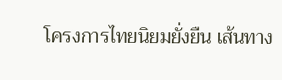โครงการไทยนิยมยั่งยืน เส้นทาง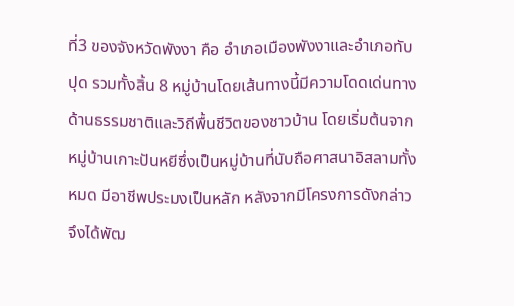ที่3 ของจังหวัดพังงา คือ อำเภอเมืองพังงาและอำเภอทับปุด รวมทั้งสิ้น 8 หมู่บ้านโดยเส้นทางนี้มีความโดดเด่นทางด้านธรรมชาติและวิถีพื้นชีวิตของชาวบ้าน โดยเริ่มต้นจาก หมู่บ้านเกาะปันหยีซึ่งเป็นหมู่บ้านที่นับถือศาสนาอิสลามทั้งหมด มีอาชีพประมงเป็นหลัก หลังจากมีโครงการดังกล่าว จึงได้พัฒ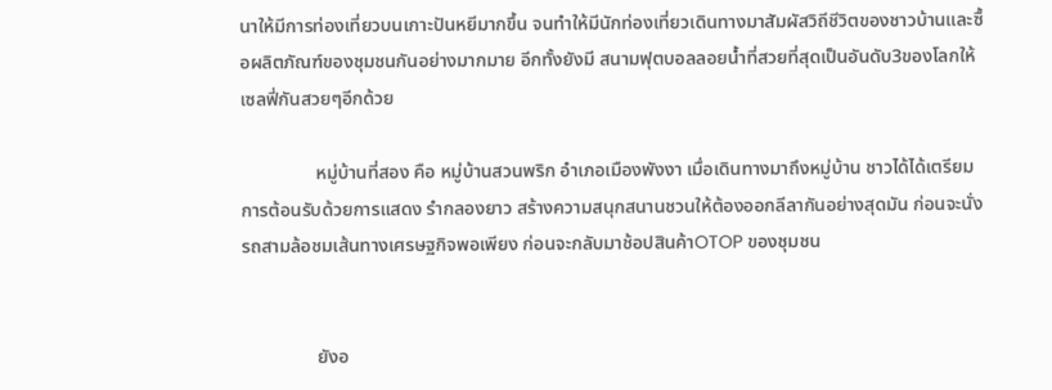นาให้มีการท่องเที่ยวบนเกาะปันหยีมากขึ้น จนทำให้มีนักท่องเที่ยวเดินทางมาสัมผัสวิถีชีวิตของชาวบ้านและซื้อผลิตภัณฑ์ของชุมชนกันอย่างมากมาย อีกทั้งยังมี สนามฟุตบอลลอยน้ำที่สวยที่สุดเป็นอันดับ3ของโลกให้เซลฟี่กันสวยๆอีกด้วย

                หมู่บ้านที่สอง คือ หมู่บ้านสวนพริก อำเภอเมืองพังงา เมื่อเดินทางมาถึงหมู่บ้าน ชาวได้ได้เตรียมการต้อนรับด้วยการแสดง รำกลองยาว สร้างความสนุกสนานชวนให้ต้องออกลีลากันอย่างสุดมัน ก่อนจะนั่งรถสามล้อชมเส้นทางเศรษฐกิจพอเพียง ก่อนจะกลับมาช้อปสินค้าOTOP ของชุมชน


                ยังอ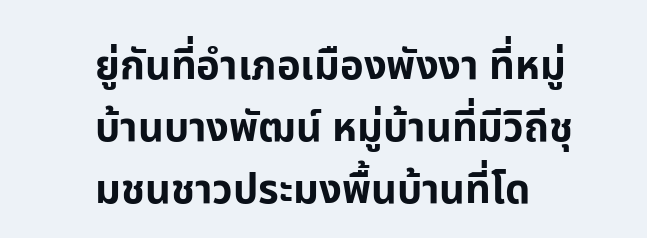ยู่กันที่อำเภอเมืองพังงา ที่หมู่บ้านบางพัฒน์ หมู่บ้านที่มีวิถีชุมชนชาวประมงพื้นบ้านที่โด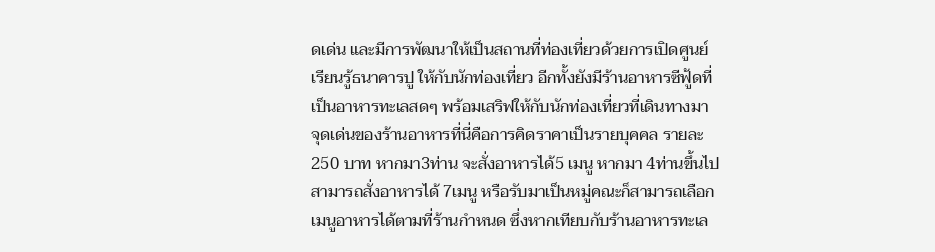ดเด่น และมีการพัฒนาให้เป็นสถานที่ท่องเที่ยวด้วยการเปิดศูนย์เรียนรู้ธนาคารปู ให้กับนักท่องเที่ยว อีกทั้งยังมีร้านอาหารซีฟู้ดที่เป็นอาหารทะเลสดๆ พร้อมเสริฟให้กับนักท่องเที่ยวที่เดินทางมา จุดเด่นของร้านอาหารที่นี่คือการคิดราคาเป็นรายบุคคล รายละ250 บาท หากมา3ท่าน จะสั่งอาหารได้5 เมนู หากมา 4ท่านขึ้นไป สามารถสั่งอาหารได้ 7เมนู หรือรับมาเป็นหมู่คณะก็สามารถเลือกเมนูอาหารได้ตามที่ร้านกำหนด ซึ่งหากเทียบกับร้านอาหารทะเล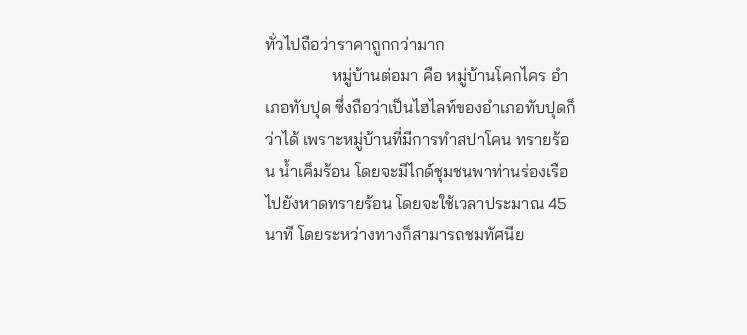ทั่วไปถือว่าราคาถูกกว่ามาก
                หมู่บ้านต่อมา คือ หมู่บ้านโคกไคร อำเภอทับปุด ซึ่งถือว่าเป็นไฮไลท์ของอำเภอทับปุดก็ว่าได้ เพราะหมู่บ้านที่มีการทำสปาโคน ทรายร้อน น้ำเค็มร้อน โดยจะมีไกด์ชุมชนพาท่านร่องเรือไปยังหาดทรายร้อน โดยจะใช้เวลาประมาณ 45 นาที โดยระหว่างทางก็สามารถชมทัศนีย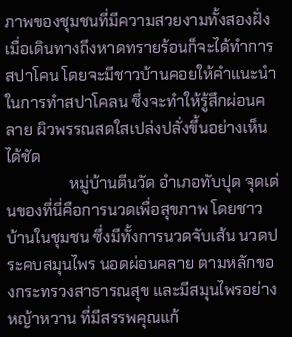ภาพของชุมชนที่มีความสวยงามทั้งสองฝั่ง เมื่อเดินทางถึงหาดทรายร้อนก็จะได้ทำการ สปาโคน โดยจะมีชาวบ้านคอยให้คำแนะนำในการทำสปาโคลน ซึ่งจะทำให้รู้สึกผ่อนคลาย ผิวพรรณสดใสเปล่งปลั่งขึ้นอย่างเห็นได้ชัด
                หมู่บ้านตีนวัด อำเภอทับปุด จุดเด่นของที่นี่คือการนวดเพื่อสุขภาพ โดยชาวบ้านในชุมชน ซึ่งมีทั้งการนวดจับเส้น นวดประคบสมุนไพร นอดผ่อนคลาย ตามหลักของกระทรวงสาธารณสุข และมีสมุนไพรอย่าง หญ้าหวาน ที่มีสรรพคุณแก้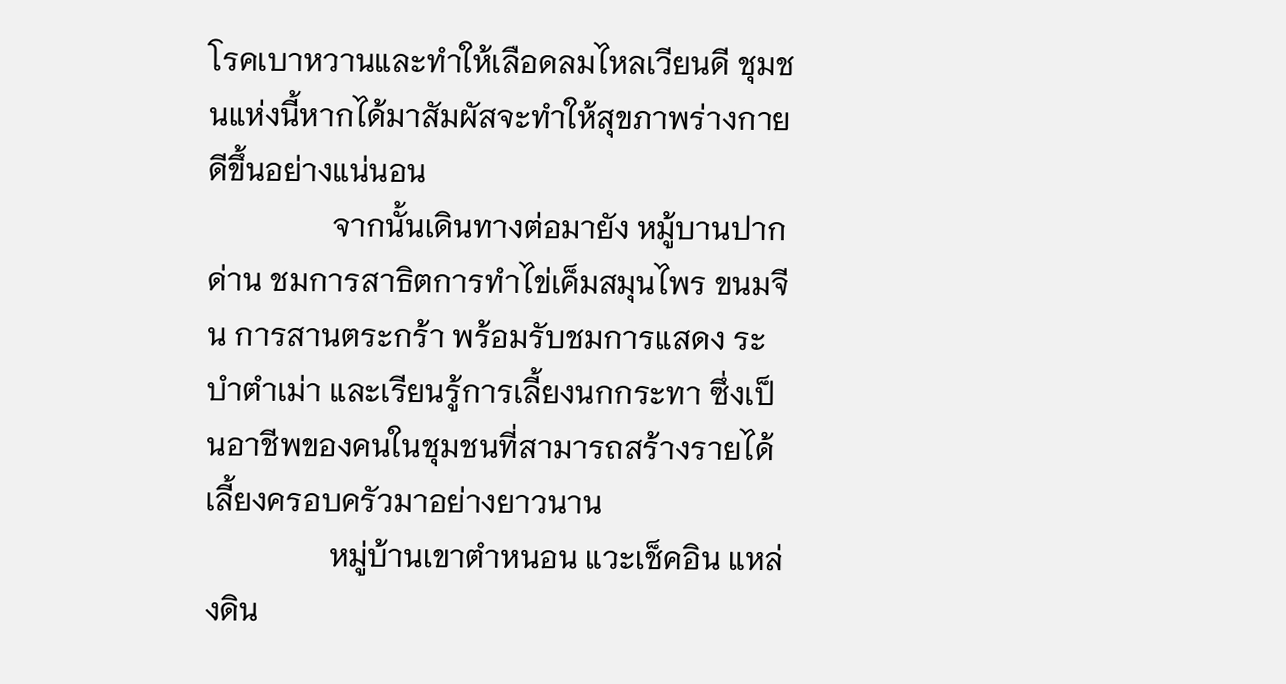โรคเบาหวานและทำให้เลือดลมไหลเวียนดี ชุมชนแห่งนี้หากได้มาสัมผัสจะทำให้สุขภาพร่างกายดีขึ้นอย่างแน่นอน
                จากนั้นเดินทางต่อมายัง หมู้บานปากด่าน ชมการสาธิตการทำไข่เค็มสมุนไพร ขนมจีน การสานตระกร้า พร้อมรับชมการแสดง ระบำตำเม่า และเรียนรู้การเลี้ยงนกกระทา ซึ่งเป็นอาชีพของคนในชุมชนที่สามารถสร้างรายได้เลี้ยงครอบครัวมาอย่างยาวนาน
                หมู่บ้านเขาตำหนอน แวะเช็คอิน แหล่งดิน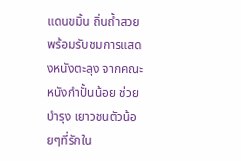แดนขมิ้น ถิ่นถ้ำสวย พร้อมรับชมการแสดงหนังตะลุง จากคณะ หนังกำปั้นน้อย ช่วยบำรุง เยาวชนตัวน้อยๆที่รักใน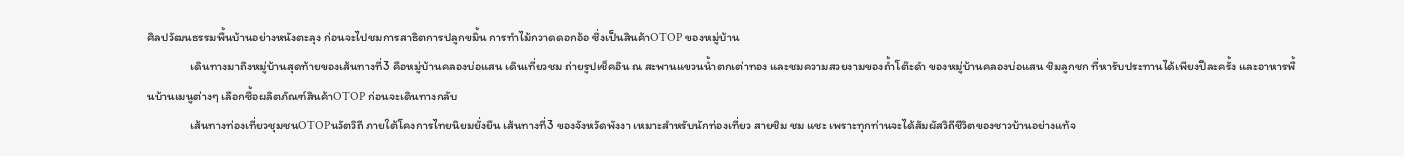ศิลปวัฒนธรรมพื้นบ้านอย่างหนังตะลุง ก่อนจะไปชมการสาธิตการปลูกขมิ้น การทำไม้กวาดดอกอ้อ ซึ่งเป็นสินค้าOTOP ของหมู่บ้าน
                เดินทางมาถึงหมู่บ้านสุดท้ายของเส้นทางที่3 คือหมู่บ้านคลองบ่อแสน เดินเที่ยวชม ถ่ายรูปเช็คอิน ณ สะพานแขวนน้ำตกเต่าทอง และชมความสวยงามของถ้ำโต๊ะดำ ของหมู่บ้านคลองบ่อแสน ชิมลูกชก ที่หารับประทานได้เพียงปีละครั้ง และอาหารพื้นบ้านเมนูต่างๆ เลือกซื้อผลิตภัณฑ์สินค้าOTOP ก่อนจะเดินทางกลับ
                เส้นทางท่องเที่ยวชุมชนOTOPนวัตวิถี ภายใต้โคงการไทยนิยมยั่งยืน เส้นทางที่3 ของจังหวัดพังงา เหมาะสำหรับนักท่องเที่ยว สายชิม ชม แชะ เพราะทุกท่านจะได้สัมผัสวิถีชีวิตของชาวบ้านอย่างแท้จ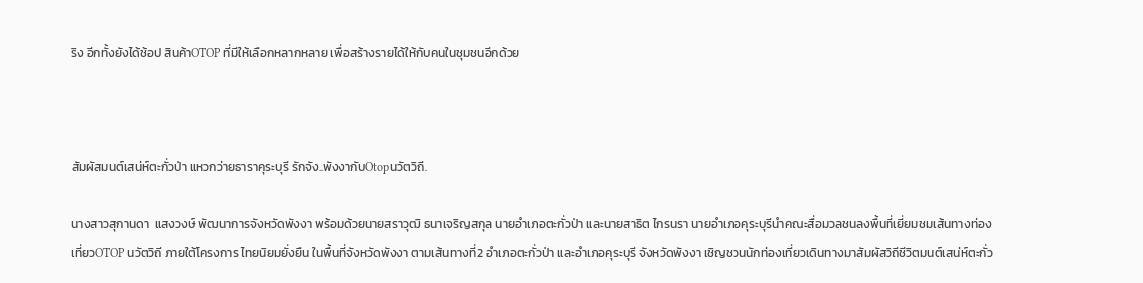ริง อีกทั้งยังได้ช้อป สินค้าOTOP ที่มีให้เลือกหลากหลาย เพื่อสร้างรายได้ให้กับคนในชุมชนอีกด้วย



สัมผัสมนต์เสน่ห์ตะกั่วป่า แหวกว่ายธาราคุระบุรี รักจัง..พังงากับOtopนวัตวิถี.

นางสาวสุกานดา  แสงวงษ์ พัฒนาการจังหวัดพังงา พร้อมด้วยนายสราวุฒิ ธนาเจริญสกุล นายอำเภอตะกั่วป่า และนายสาธิต ไกรนรา นายอำเภอคุระบุรีนำคณะสื่อมวลชนลงพื้นที่เยี่ยมชมเส้นทางท่องเที่ยวOTOP นวัตวิถี ภายใต้โครงการ ไทยนิยมยั่งยืน ในพื้นที่จังหวัดพังงา ตามเส้นทางที่2 อำเภอตะกั่วป่า และอำเภอคุระบุรี จังหวัดพังงา เชิญชวนนักท่องเที่ยวเดินทางมาสัมผัสวิถีชีวิตมนต์เสน่ห์ตะกั่ว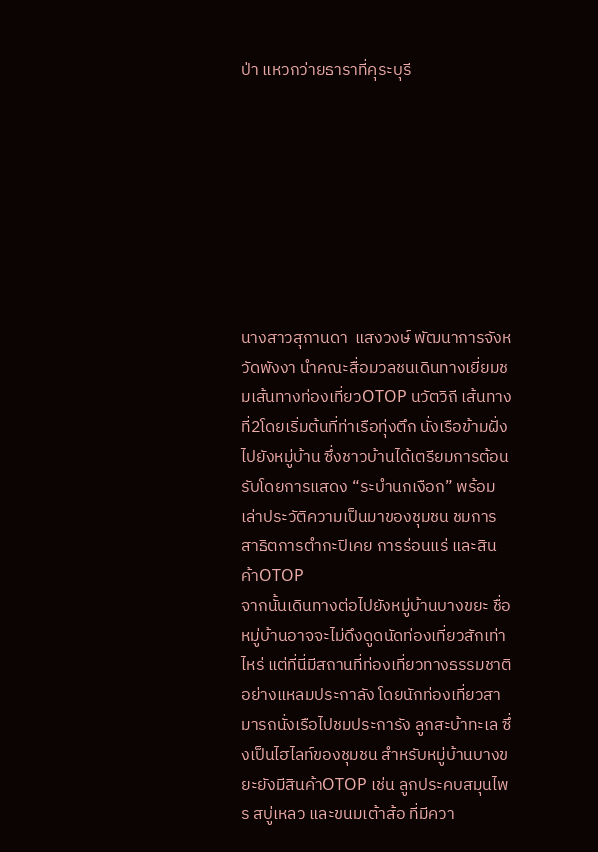ป่า แหวกว่ายธาราที่คุระบุรี








นางสาวสุกานดา  แสงวงษ์ พัฒนาการจังหวัดพังงา นำคณะสื่อมวลชนเดินทางเยี่ยมชมเส้นทางท่องเที่ยวOTOP นวัตวิถี เส้นทางที่2โดยเริ่มต้นที่ท่าเรือทุ่งตึก นั่งเรือข้ามฝั่งไปยังหมู่บ้าน ซึ่งชาวบ้านได้เตรียมการต้อนรับโดยการแสดง “ระบำนกเงือก” พร้อมเล่าประวัติความเป็นมาของชุมชน ชมการสาธิตการตำกะปิเคย การร่อนแร่ และสินค้าOTOP
จากนั้นเดินทางต่อไปยังหมู่บ้านบางขยะ ชื่อหมู่บ้านอาจจะไม่ดึงดูดนัดท่องเที่ยวสักเท่าไหร่ แต่ที่นี่มีสถานที่ท่องเที่ยวทางธรรมชาติอย่างแหลมประกาลัง โดยนักท่องเที่ยวสามารถนั่งเรือไปชมประการัง ลูกสะบ้าทะเล ซึ่งเป็นไฮไลท์ของชุมชน สำหรับหมู่บ้านบางขยะยังมีสินค้าOTOP เช่น ลูกประคบสมุนไพร สบู่เหลว และขนมเต้าส้อ ที่มีควา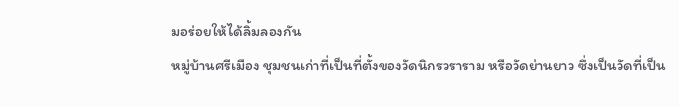มอร่อยให้ได้ลิ้มลองกัน
หมู่บ้านศรีเมือง ชุมชนเก่าที่เป็นที่ตั้งของวัดนิกรวราราม หรือวัดย่านยาว ซึ่งเป็นวัดที่เป็น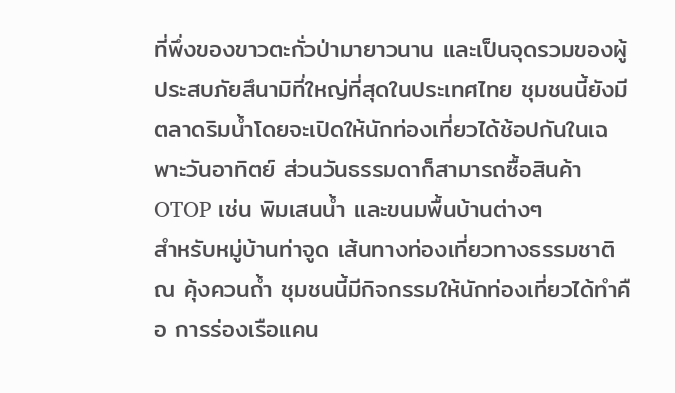ที่พึ่งของขาวตะกั่วป่ามายาวนาน และเป็นจุดรวมของผู้ประสบภัยสึนามิที่ใหญ่ที่สุดในประเทศไทย ชุมชนนี้ยังมีตลาดริมน้ำโดยจะเปิดให้นักท่องเที่ยวได้ช้อปกันในเฉพาะวันอาทิตย์ ส่วนวันธรรมดาก็สามารถซื้อสินค้าOTOP เช่น พิมเสนน้ำ และขนมพื้นบ้านต่างๆ
สำหรับหมู่บ้านท่าจูด เส้นทางท่องเที่ยวทางธรรมชาติ ณ คุ้งควนถ้ำ ชุมชนนี้มีกิจกรรมให้นักท่องเที่ยวได้ทำคือ การร่องเรือแคน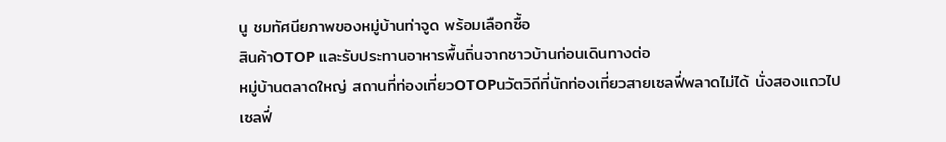นู ชมทัศนียภาพของหมู่บ้านท่าจูด พร้อมเลือกซื้อ
สินค้าOTOP และรับประทานอาหารพื้นถิ่นจากชาวบ้านก่อนเดินทางต่อ
หมู่บ้านตลาดใหญ่ สถานที่ท่องเที่ยวOTOPนวัตวิถีที่นักท่องเที่ยวสายเซลฟี่พลาดไม่ได้ นั่งสองแถวไปเซลฟี่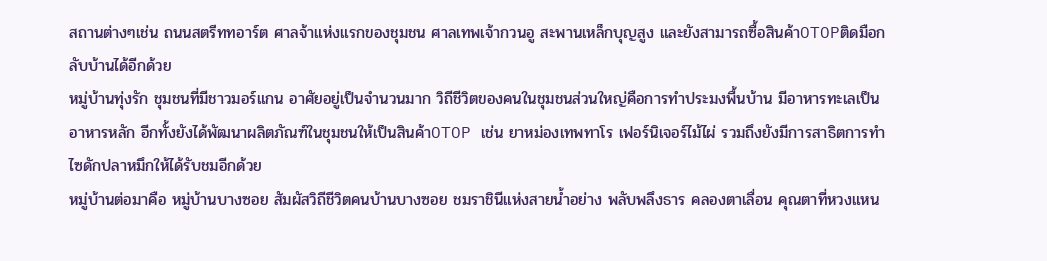สถานต่างๆเช่น ถนนสตรีททอาร์ต ศาลจ้าแห่งแรกของชุมชน ศาลเทพเจ้ากวนอู สะพานเหล็กบุญสูง และยังสามารถซื้อสินค้าOTOPติดมือกลับบ้านได้อีกด้วย
หมู่บ้านทุ่งรัก ชุมชนที่มีชาวมอร์แกน อาศัยอยู่เป็นจำนวนมาก วิถีชีวิตของคนในชุมชนส่วนใหญ่คือการทำประมงพื้นบ้าน มีอาหารทะเลเป็นอาหารหลัก อีกทั้งยังได้พัฒนาผลิตภัณฑ์ในชุมชนให้เป็นสินค้าOTOP เช่น ยาหม่องเทพทาโร เฟอร์นิเจอร์ไม้ไผ่ รวมถึงยังมีการสาธิตการทำไซดักปลาหมึกให้ได้รับชมอีกด้วย
หมู่บ้านต่อมาคือ หมู่บ้านบางซอย สัมผัสวิถีชีวิตคนบ้านบางซอย ชมราชินีแห่งสายน้ำอย่าง พลับพลึงธาร คลองตาเลื่อน คุณตาที่หวงแหน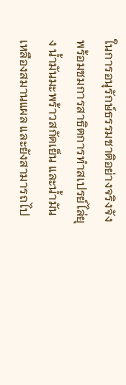ในการอนุรักษ์ธรรมชาติอย่างจริงจัง พร้อมชมการสาธิตการทำสเปรย์ไล่ยุง น้ำมันมะพร้าวสกัดเย็น และน้ำมันเหลืองสมานแผล และยังสามารถไป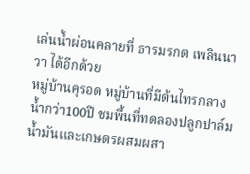เล่นน้ำผ่อนคลายที่ ธารมรกต เพลินนาวา ได้อีกด้วย
หมู่บ้านคุรอด หมู่บ้านที่มีต้นไทรกลางน้ำกว่า100ปี ชมพื้นที่ทดลองปลูกปาล์มน้ำมันและเกษตรผสมผสา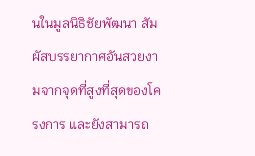นในมูลนิธิชัยพัฒนา สัมผัสบรรยากาศอันสวยงามจากจุดที่สูงที่สุดของโครงการ และยังสามารถ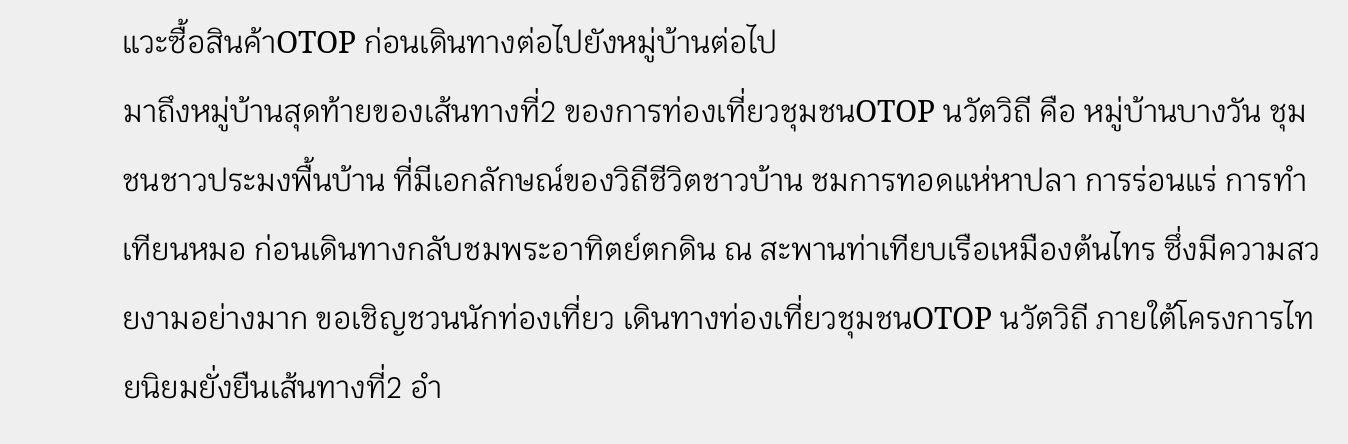แวะซื้อสินค้าOTOP ก่อนเดินทางต่อไปยังหมู่บ้านต่อไป
มาถึงหมู่บ้านสุดท้ายของเส้นทางที่2 ของการท่องเที่ยวชุมชนOTOP นวัตวิถี คือ หมู่บ้านบางวัน ชุมชนชาวประมงพื้นบ้าน ที่มีเอกลักษณ์ของวิถีชีวิตชาวบ้าน ชมการทอดแห่หาปลา การร่อนแร่ การทำเทียนหมอ ก่อนเดินทางกลับชมพระอาทิตย์ตกดิน ณ สะพานท่าเทียบเรือเหมืองต้นไทร ซึ่งมีความสวยงามอย่างมาก ขอเชิญชวนนักท่องเที่ยว เดินทางท่องเที่ยวชุมชนOTOP นวัตวิถี ภายใต้โครงการไทยนิยมยั่งยืนเส้นทางที่2 อำ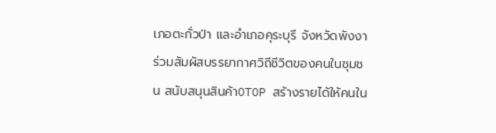เภอตะกั่วป่า และอำเภอคุระบุรี จังหวัดพังงา ร่วมสัมผัสบรรยากาศวิถีชีวิตของคนในชุมชน สนับสนุนสินค้าOTOP สร้างรายได้ให้คนใน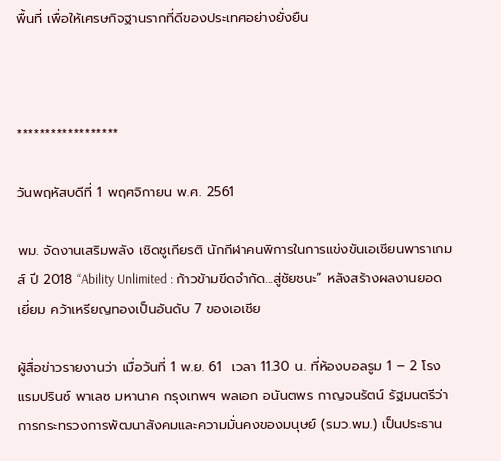พื้นที่ เพื่อให้เศรษกิจฐานรากที่ดีของประเทศอย่างยั่งยืน



******************

วันพฤหัสบดีที่ 1 พฤศจิกายน พ.ศ. 2561

พม. จัดงานเสริมพลัง เชิดชูเกียรติ นักกีฬาคนพิการในการแข่งขันเอเชียนพาราเกมส์ ปี 2018 “Ability Unlimited : ก้าวข้ามขีดจำกัด...สู่ชัยชนะ” หลังสร้างผลงานยอดเยี่ยม คว้าเหรียญทองเป็นอันดับ 7 ของเอเชีย

ผู้สื่อข่าวรายงานว่า เมื่อวันที่ 1 พ.ย. 61  เวลา 11.30 น. ที่ห้องบอลรูม 1 – 2 โรงแรมปรินซ์ พาเลซ มหานาค กรุงเทพฯ พลเอก อนันตพร กาญจนรัตน์ รัฐมนตรีว่าการกระทรวงการพัฒนาสังคมและความมั่นคงของมนุษย์ (รมว.พม.) เป็นประธาน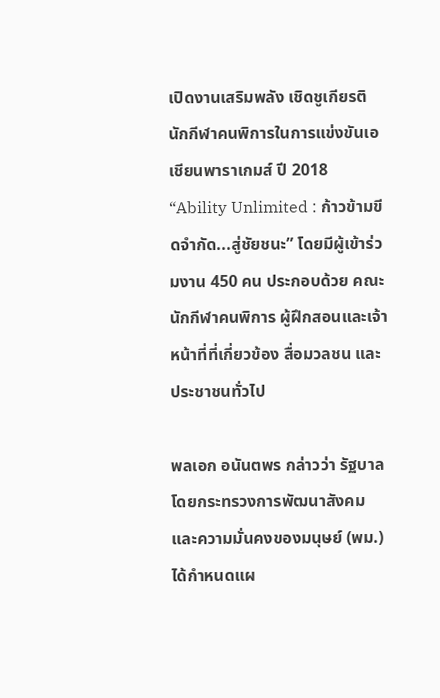เปิดงานเสริมพลัง เชิดชูเกียรติ นักกีฬาคนพิการในการแข่งขันเอเชียนพาราเกมส์ ปี 2018 “Ability Unlimited : ก้าวข้ามขีดจำกัด...สู่ชัยชนะ” โดยมีผู้เข้าร่วมงาน 450 คน ประกอบด้วย คณะนักกีฬาคนพิการ ผู้ฝึกสอนและเจ้าหน้าที่ที่เกี่ยวข้อง สื่อมวลชน และประชาชนทั่วไป

พลเอก อนันตพร กล่าวว่า รัฐบาล โดยกระทรวงการพัฒนาสังคมและความมั่นคงของมนุษย์ (พม.) ได้กำหนดแผ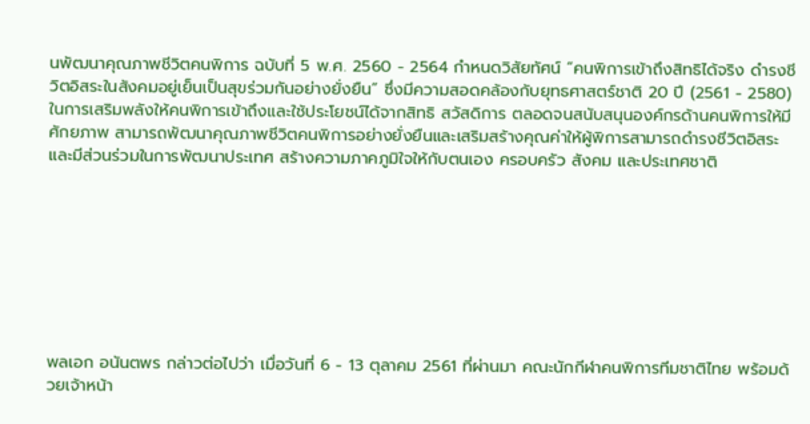นพัฒนาคุณภาพชีวิตคนพิการ ฉบับที่ 5 พ.ศ. 2560 - 2564 กำหนดวิสัยทัศน์ “คนพิการเข้าถึงสิทธิได้จริง ดำรงชีวิตอิสระในสังคมอยู่เย็นเป็นสุขร่วมกันอย่างยั่งยืน” ซึ่งมีความสอดคล้องกับยุทธศาสตร์ชาติ 20 ปี (2561 - 2580) ในการเสริมพลังให้คนพิการเข้าถึงและใช้ประโยชน์ได้จากสิทธิ สวัสดิการ ตลอดจนสนับสนุนองค์กรด้านคนพิการให้มีศักยภาพ สามารถพัฒนาคุณภาพชีวิตคนพิการอย่างยั่งยืนและเสริมสร้างคุณค่าให้ผู้พิการสามารถดำรงชีวิตอิสระและมีส่วนร่วมในการพัฒนาประเทศ สร้างความภาคภูมิใจให้กับตนเอง ครอบครัว สังคม และประเทศชาติ








พลเอก อนันตพร กล่าวต่อไปว่า เมื่อวันที่ 6 - 13 ตุลาคม 2561 ที่ผ่านมา คณะนักกีฬาคนพิการทีมชาติไทย พร้อมด้วยเจ้าหน้า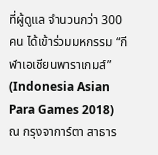ที่ผู้ดูแล จำนวนกว่า 300 คน ได้เข้าร่วมมหกรรม “กีฬาเอเชียนพาราเกมส์” (Indonesia Asian Para Games 2018) ณ กรุงจาการ์ตา สาธาร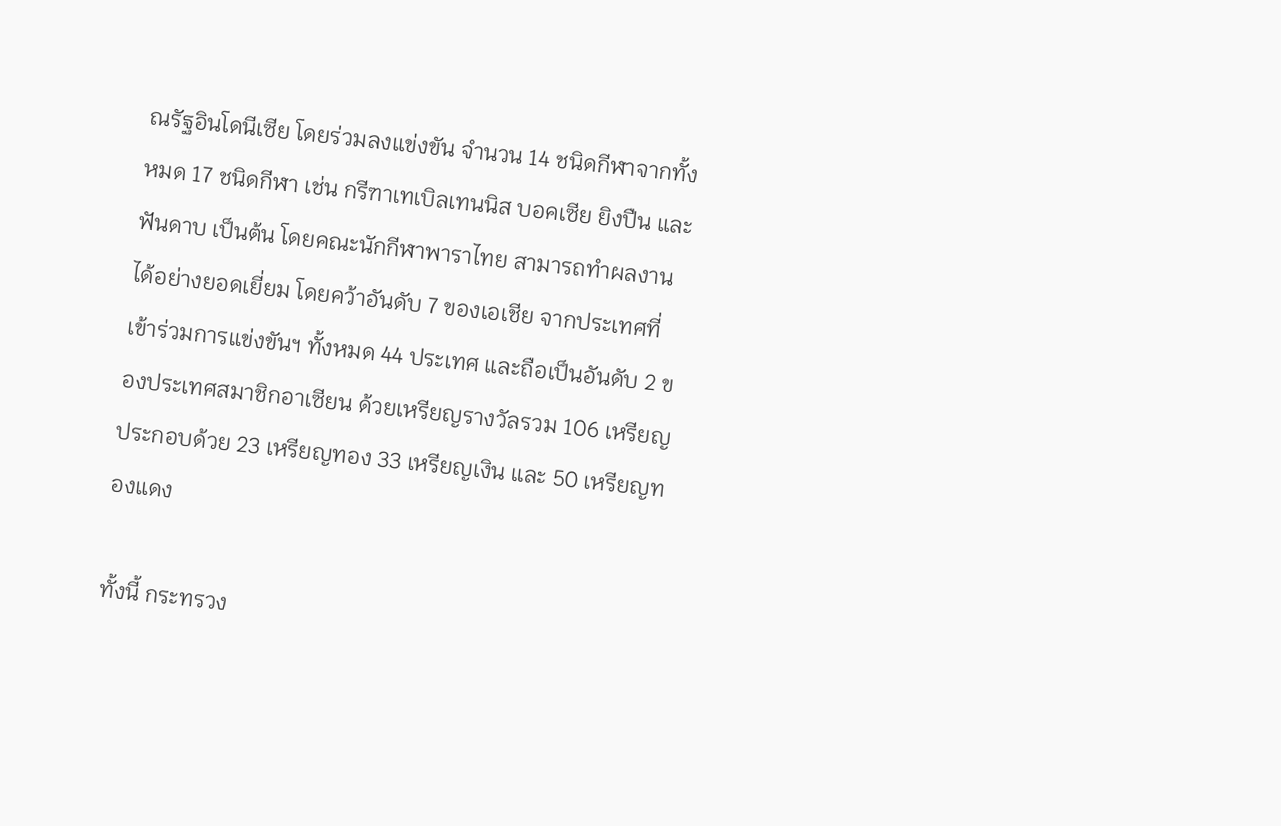ณรัฐอินโดนีเซีย โดยร่วมลงแข่งขัน จำนวน 14 ชนิดกีฬาจากทั้งหมด 17 ชนิดกีฬา เช่น กรีฑาเทเบิลเทนนิส บอคเซีย ยิงปืน และฟันดาบ เป็นต้น โดยคณะนักกีฬาพาราไทย สามารถทำผลงานได้อย่างยอดเยี่ยม โดยคว้าอันดับ 7 ของเอเชีย จากประเทศที่เข้าร่วมการแข่งขันฯ ทั้งหมด 44 ประเทศ และถือเป็นอันดับ 2 ของประเทศสมาชิกอาเซียน ด้วยเหรียญรางวัลรวม 106 เหรียญ ประกอบด้วย 23 เหรียญทอง 33 เหรียญเงิน และ 50 เหรียญทองแดง

ทั้งนี้ กระทรวง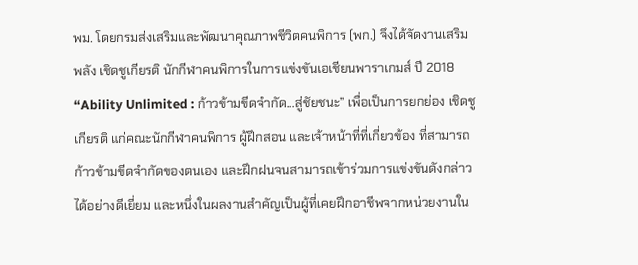พม. โดยกรมส่งเสริมและพัฒนาคุณภาพชีวิตคนพิการ (พก.) จึงได้จัดงานเสริมพลัง เชิดชูเกียรติ นักกีฬาคนพิการในการแข่งขันเอเชียนพาราเกมส์ ปี 2018 “Ability Unlimited : ก้าวข้ามขีดจำกัด...สู่ชัยชนะ” เพื่อเป็นการยกย่อง เชิดชูเกียรติ แก่คณะนักกีฬาคนพิการ ผู้ฝึกสอน และเจ้าหน้าที่ที่เกี่ยวข้อง ที่สามารถก้าวข้ามขีดจำกัดของตนเอง และฝึกฝนจนสามารถเข้าร่วมการแข่งขันดังกล่าวได้อย่างดีเยี่ยม และหนึ่งในผลงานสำคัญเป็นผู้ที่เคยฝึกอาชีพจากหน่วยงานใน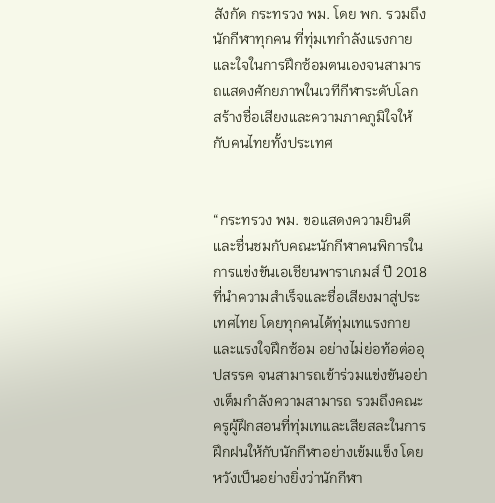สังกัด กระทรวง พม. โดย พก. รวมถึงนักกีฬาทุกคน ที่ทุ่มเทกำลังแรงกายและใจในการฝึกซ้อมตนเองจนสามารถแสดงศักยภาพในเวทีกีฬาระดับโลก สร้างชื่อเสียงและความภาคภูมิใจให้กับคนไทยทั้งประเทศ


“กระทรวง พม. ขอแสดงความยินดีและชื่นชมกับคณะนักกีฬาคนพิการในการแข่งขันเอเชียนพาราเกมส์ ปี 2018 ที่นำความสำเร็จและชื่อเสียงมาสู่ประเทศไทย โดยทุกคนได้ทุ่มเทแรงกายและแรงใจฝึกซ้อม อย่างไม่ย่อท้อต่ออุปสรรค จนสามารถเข้าร่วมแข่งขันอย่างเต็มกำลังความสามารถ รวมถึงคณะครูผู้ฝึกสอนที่ทุ่มเทและเสียสละในการฝึกฝนให้กับนักกีฬาอย่างเข้มแข็ง โดยหวังเป็นอย่างยิ่งว่านักกีฬา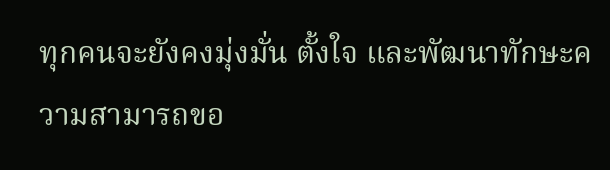ทุกคนจะยังคงมุ่งมั่น ตั้งใจ และพัฒนาทักษะความสามารถขอ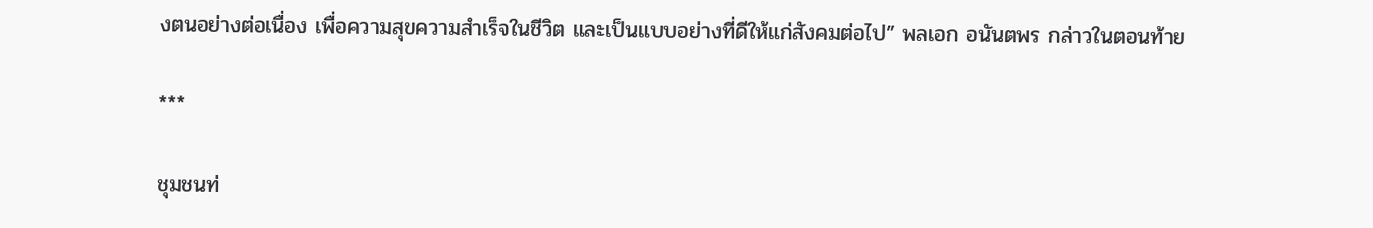งตนอย่างต่อเนื่อง เพื่อความสุขความสำเร็จในชีวิต และเป็นแบบอย่างที่ดีให้แก่สังคมต่อไป” พลเอก อนันตพร กล่าวในตอนท้าย

***

ชุมชนท่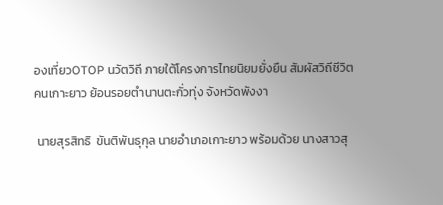องเที่ยวOTOP นวัตวิถี ภายใต้โครงการไทยนิยมยั่งยืน สัมผัสวิถีชีวิตคนเกาะยาว ย้อนรอยตำนานตะกั่วทุ่ง จังหวัดพังงา

 นายสุรสิทธิ  ขันติพันธุกุล นายอำเภอเกาะยาว พร้อมด้วย นางสาวสุ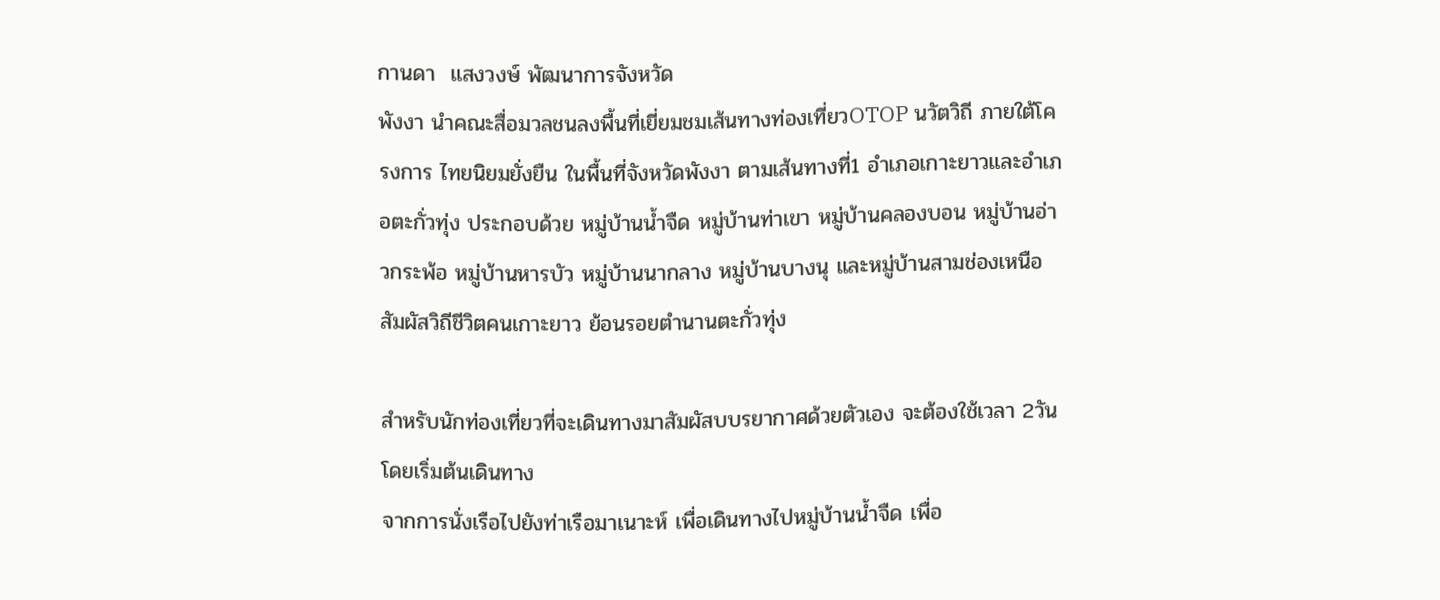กานดา  แสงวงษ์ พัฒนาการจังหวัด
พังงา นำคณะสื่อมวลชนลงพื้นที่เยี่ยมชมเส้นทางท่องเที่ยวOTOP นวัตวิถี ภายใต้โครงการ ไทยนิยมยั่งยืน ในพื้นที่จังหวัดพังงา ตามเส้นทางที่1 อำเภอเกาะยาวและอำเภอตะกั่วทุ่ง ประกอบด้วย หมู่บ้านน้ำจืด หมู่บ้านท่าเขา หมู่บ้านคลองบอน หมู่บ้านอ่าวกระพ้อ หมู่บ้านหารบัว หมู่บ้านนากลาง หมู่บ้านบางนุ และหมู่บ้านสามช่องเหนือ สัมผัสวิถีชีวิตคนเกาะยาว ย้อนรอยตำนานตะกั่วทุ่ง

สำหรับนักท่องเที่ยวที่จะเดินทางมาสัมผัสบบรยากาศด้วยตัวเอง จะต้องใช้เวลา 2วัน โดยเริ่มต้นเดินทาง
จากการนั่งเรือไปยังท่าเรือมาเนาะห์ เพื่อเดินทางไปหมู่บ้านน้ำจืด เพื่อ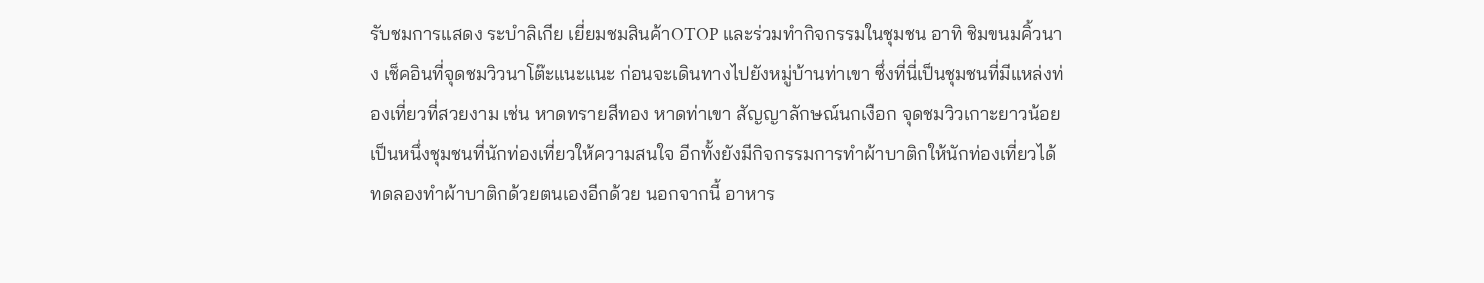รับชมการแสดง ระบำลิเกีย เยี่ยมชมสินค้าOTOP และร่วมทำกิจกรรมในชุมชน อาทิ ชิมขนมคิ้วนาง เช็คอินที่จุดชมวิวนาโต๊ะแนะแนะ ก่อนจะเดินทางไปยังหมู่บ้านท่าเขา ซึ่งที่นี่เป็นชุมชนที่มีแหล่งท่องเที่ยวที่สวยงาม เช่น หาดทรายสีทอง หาดท่าเขา สัญญาลักษณ์นกเงือก จุดชมวิวเกาะยาวน้อย เป็นหนึ่งชุมชนที่นักท่องเที่ยวให้ความสนใจ อีกทั้งยังมีกิจกรรมการทำผ้าบาติกให้นักท่องเที่ยวได้ทดลองทำผ้าบาติกด้วยตนเองอีกด้วย นอกจากนี้ อาหาร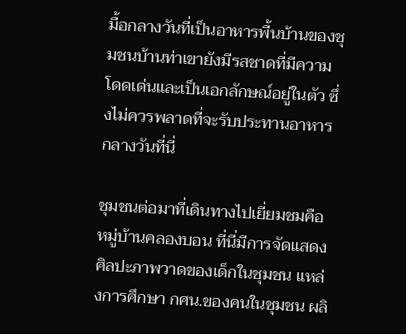มื้อกลางวันที่เป็นอาหารพื้นบ้านของชุมชนบ้านท่าเขายังมีรสชาดที่มีความโดดเด่นและเป็นเอกลักษณ์อยู่ในตัว ซึ่งไม่ควรพลาดที่จะรับประทานอาหารกลางวันที่นี่

ชุมชนต่อมาที่เดินทางไปเยี่ยมชมคือ หมู่บ้านคลองบอน ที่นี่มีการจัดแสดงศิลปะภาพวาดของเด็กในชุมชน แหล่งการศึกษา กศน.ของคนในชุมชน ผลิ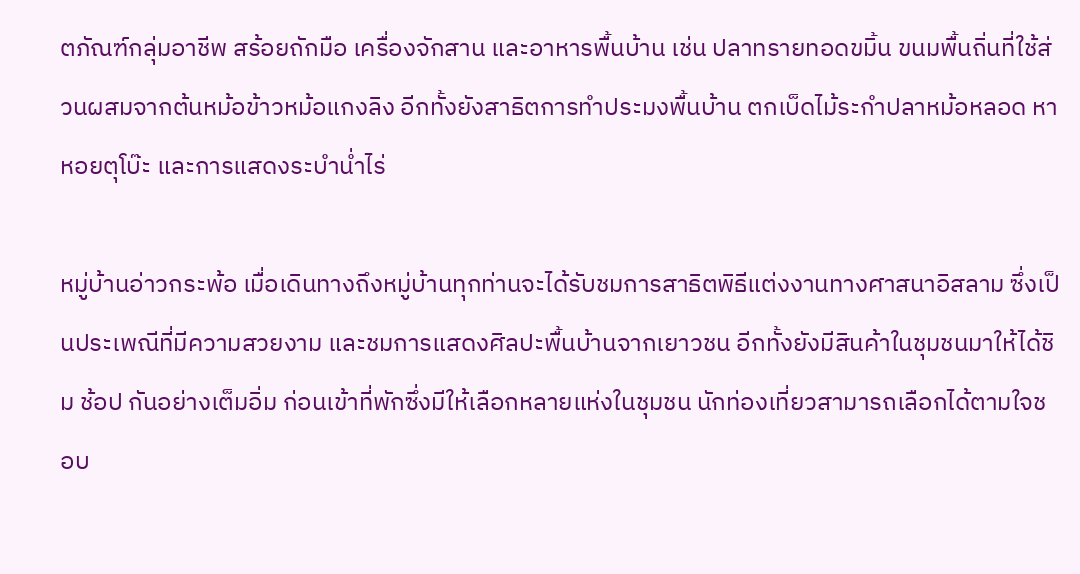ตภัณฑ์กลุ่มอาชีพ สร้อยถักมือ เครื่องจักสาน และอาหารพื้นบ้าน เช่น ปลาทรายทอดขมิ้น ขนมพื้นถิ่นที่ใช้ส่วนผสมจากต้นหม้อข้าวหม้อแกงลิง อีกทั้งยังสาธิตการทำประมงพื้นบ้าน ตกเบ็ดไม้ระกำปลาหม้อหลอด หาหอยตุโบ๊ะ และการแสดงระบำน่ำไร่

หมู่บ้านอ่าวกระพ้อ เมื่อเดินทางถึงหมู่บ้านทุกท่านจะได้รับชมการสาธิตพิธีแต่งงานทางศาสนาอิสลาม ซึ่งเป็นประเพณีที่มีความสวยงาม และชมการแสดงศิลปะพื้นบ้านจากเยาวชน อีกทั้งยังมีสินค้าในชุมชนมาให้ได้ชิม ช้อป กันอย่างเต็มอิ่ม ก่อนเข้าที่พักซึ่งมีให้เลือกหลายแห่งในชุมชน นักท่องเที่ยวสามารถเลือกได้ตามใจชอบ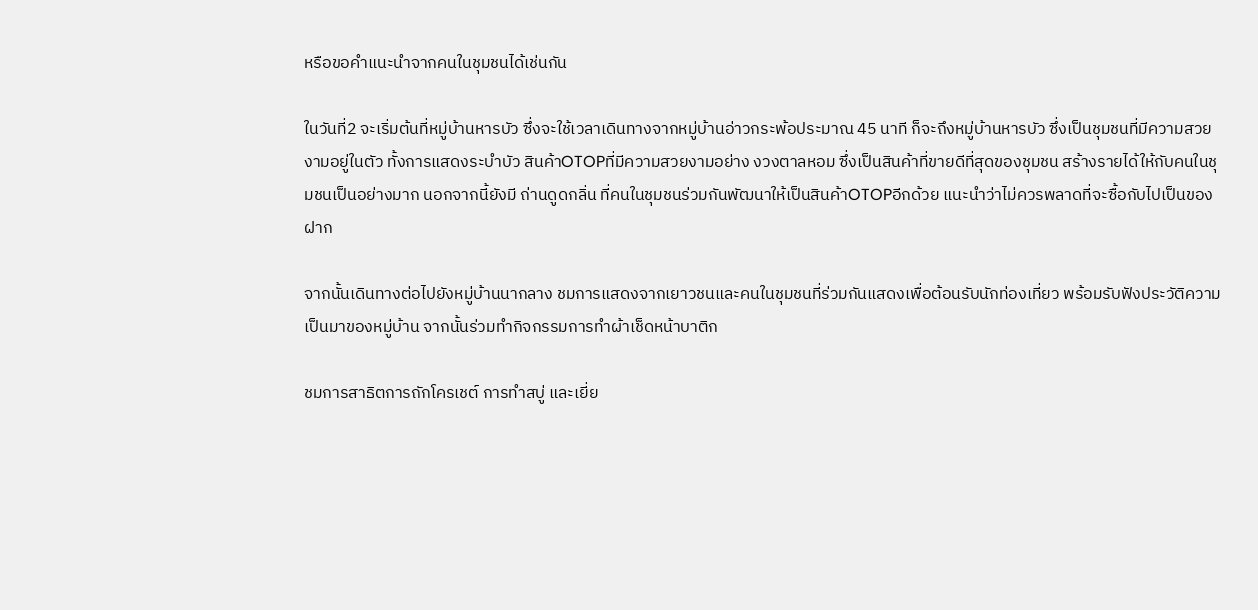หรือขอคำแนะนำจากคนในชุมชนได้เช่นกัน

ในวันที่2 จะเริ่มต้นที่หมู่บ้านหารบัว ซึ่งจะใช้เวลาเดินทางจากหมู่บ้านอ่าวกระพ้อประมาณ 45 นาที ก็จะถึงหมู่บ้านหารบัว ซึ่งเป็นชุมชนที่มีความสวยงามอยู่ในตัว ทั้งการแสดงระบำบัว สินค้าOTOPที่มีความสวยงามอย่าง งวงตาลหอม ซึ่งเป็นสินค้าที่ขายดีที่สุดของชุมชน สร้างรายได้ให้กับคนในชุมชนเป็นอย่างมาก นอกจากนี้ยังมี ถ่านดูดกลิ่น ที่คนในชุมชนร่วมกันพัฒนาให้เป็นสินค้าOTOPอีกด้วย แนะนำว่าไม่ควรพลาดที่จะซื้อกับไปเป็นของฝาก

จากนั้นเดินทางต่อไปยังหมู่บ้านนากลาง ชมการแสดงจากเยาวชนและคนในชุมชนที่ร่วมกันแสดงเพื่อต้อนรับนักท่องเที่ยว พร้อมรับฟังประวัติความเป็นมาของหมู่บ้าน จากนั้นร่วมทำกิจกรรมการทำผ้าเช็ดหน้าบาติก

ชมการสาธิตการถักโครเชต์ การทำสบู่ และเยี่ย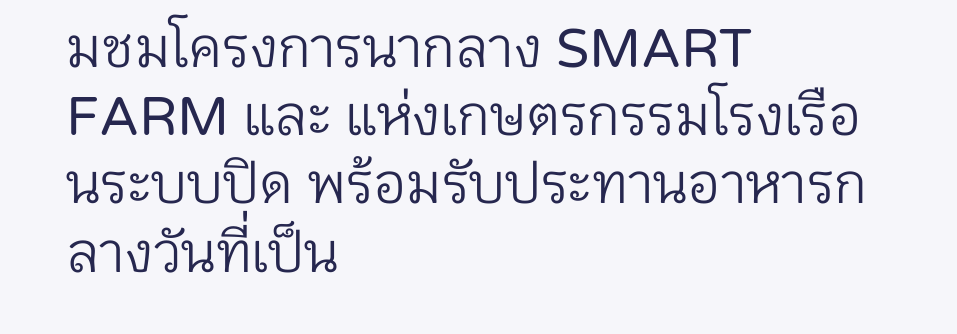มชมโครงการนากลาง SMART FARM และ แห่งเกษตรกรรมโรงเรือนระบบปิด พร้อมรับประทานอาหารกลางวันที่เป็น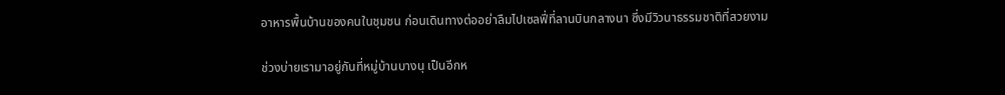อาหารพื้นบ้านของคนในชุมชน ก่อนเดินทางต่ออย่าลืมไปเซลฟี่ที่ลานบินกลางนา ซึ่งมีวิวนาธรรมชาติที่สวยงาม

ช่วงบ่ายเรามาอยู่กันที่หมู่บ้านบางนุ เป็นอีกห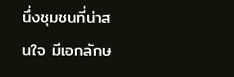นึ่งชุมชนที่น่าสนใจ มีเอกลักษ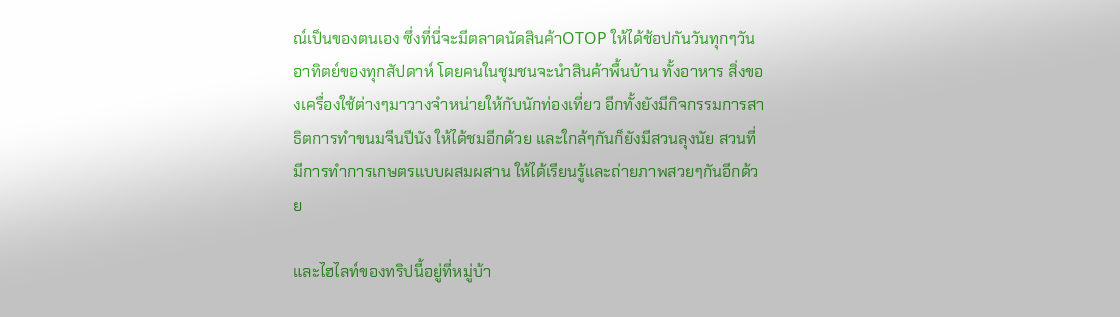ณ์เป็นของตนเอง ซึ่งที่นี่จะมีตลาดนัดสินค้าOTOP ให้ได้ช้อปกันวันทุกๆวันอาทิตย์ของทุกสัปดาห์ โดยคนในชุมชนจะนำสินค้าพื้นบ้าน ทั้งอาหาร สิ่งของเครื่องใช้ต่างๆมาวางจำหน่ายให้กับนักท่องเที่ยว อีกทั้งยังมีกิจกรรมการสาธิตการทำขนมจีนปีนัง ให้ได้ชมอีกด้วย และใกล้ๆกันก็ยังมีสวนลุงนัย สวนที่มีการทำการเกษตรแบบผสมผสาน ให้ได้เรียนรู้และถ่ายภาพสวยๆกันอีกด้วย

และไฮไลท์ของทริปนี้อยู่ที่หมู่บ้า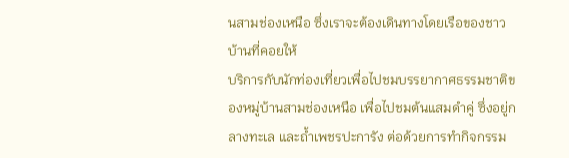นสามช่องเหนือ ซึ่งเราจะต้องเดินทางโดยเรือของชาวบ้านที่คอยให้
บริการกับนักท่องเที่ยวเพื่อไปชมบรรยากาศธรรมชาติของหมู่บ้านสามช่องเหนือ เพื่อไปชมต้นแสมดำคู่ ซึ่งอยู่กลางทะเล และถ้ำเพชรปะการัง ต่อด้วยการทำกิจกรรม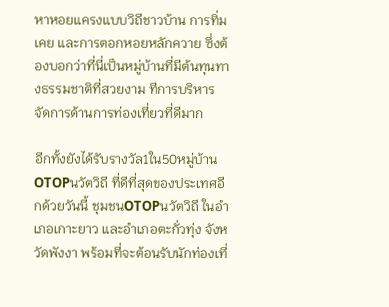หาหอยแครงแบบวิถีชาวบ้าน การทิ่มเคย และการตอกหอยหลักควาย ซึ่งต้องบอกว่าที่นี่เป็นหมู่บ้านที่มีต้นทุนทางธรรมชาติที่สวยงาม ทีการบริหารจัดการด้านการท่องเที่ยวที่ดีมาก

อีกทั้งยังได้รับรางวัล1ใน50หมู่บ้านOTOPนวัตวิถี ที่ดีที่สุดของประเทศอีกด้วยวันนี้ ชุมชนOTOPนวัตวิถี ในอำเภอเกาะยาว และอำเภอตะกั่วทุ่ง จังหวัดพังงา พร้อมที่จะต้อนรับนักท่องเที่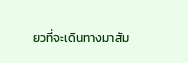ยวที่จะเดินทางมาสัม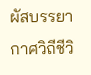ผัสบรรยากาศวิถีชีวิ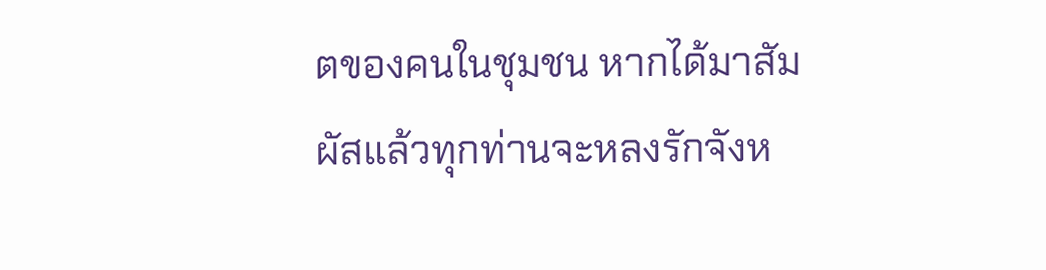ตของคนในชุมชน หากได้มาสัมผัสแล้วทุกท่านจะหลงรักจังห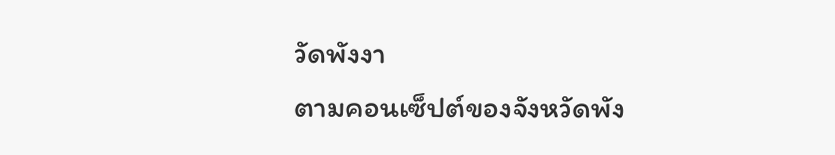วัดพังงา
ตามคอนเซ็ปต์ของจังหวัดพัง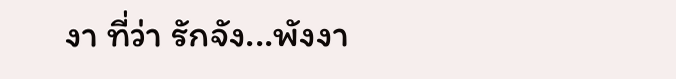งา ที่ว่า รักจัง...พังงา